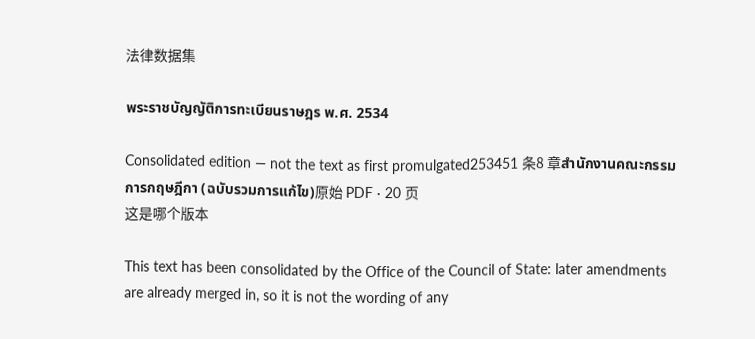法律数据集

พระราชบัญญัติการทะเบียนราษฎร พ.ศ. 2534

Consolidated edition — not the text as first promulgated253451 条8 章สำนักงานคณะกรรมการกฤษฎีกา (ฉบับรวมการแก้ไข)原始 PDF · 20 页
这是哪个版本

This text has been consolidated by the Office of the Council of State: later amendments are already merged in, so it is not the wording of any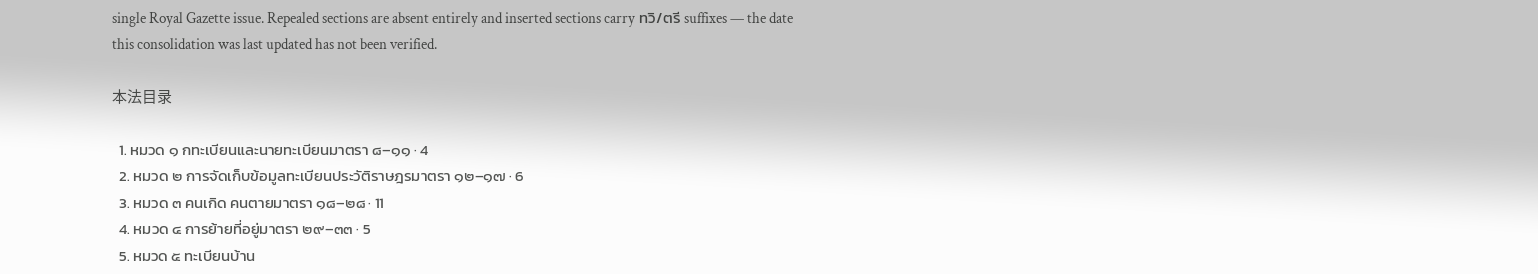single Royal Gazette issue. Repealed sections are absent entirely and inserted sections carry ทวิ/ตรี suffixes — the date this consolidation was last updated has not been verified.

本法目录

  1. หมวด ๑ กทะเบียนและนายทะเบียนมาตรา ๘–๑๑ · 4
  2. หมวด ๒ การจัดเก็บข้อมูลทะเบียนประวัติราษฎรมาตรา ๑๒–๑๗ · 6
  3. หมวด ๓ คนเกิด คนตายมาตรา ๑๘–๒๘ · 11
  4. หมวด ๔ การย้ายที่อยู่มาตรา ๒๙–๓๓ · 5
  5. หมวด ๕ ทะเบียนบ้าน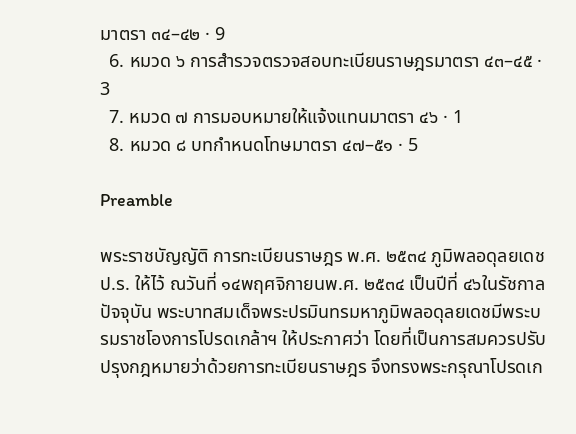มาตรา ๓๔–๔๒ · 9
  6. หมวด ๖ การสำรวจตรวจสอบทะเบียนราษฎรมาตรา ๔๓–๔๕ · 3
  7. หมวด ๗ การมอบหมายให้แจ้งแทนมาตรา ๔๖ · 1
  8. หมวด ๘ บทกำหนดโทษมาตรา ๔๗–๕๑ · 5

Preamble

พระราชบัญญัติ การทะเบียนราษฎร พ.ศ. ๒๕๓๔ ภูมิพลอดุลยเดช ป.ร. ให้ไว้ ณวันที่ ๑๔พฤศจิกายนพ.ศ. ๒๕๓๔ เป็นปีที่ ๔๖ในรัชกาลปัจจุบัน พระบาทสมเด็จพระปรมินทรมหาภูมิพลอดุลยเดชมีพระบรมราชโองการโปรดเกล้าฯ ให้ประกาศว่า โดยที่เป็นการสมควรปรับปรุงกฎหมายว่าด้วยการทะเบียนราษฎร จึงทรงพระกรุณาโปรดเก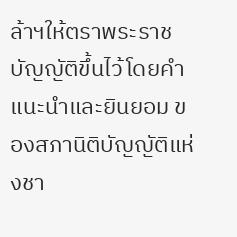ล้าฯให้ตราพระราชบัญญัติขึ้นไว้โดยคำแนะนำและยินยอม ของสภานิติบัญญัติแห่งชา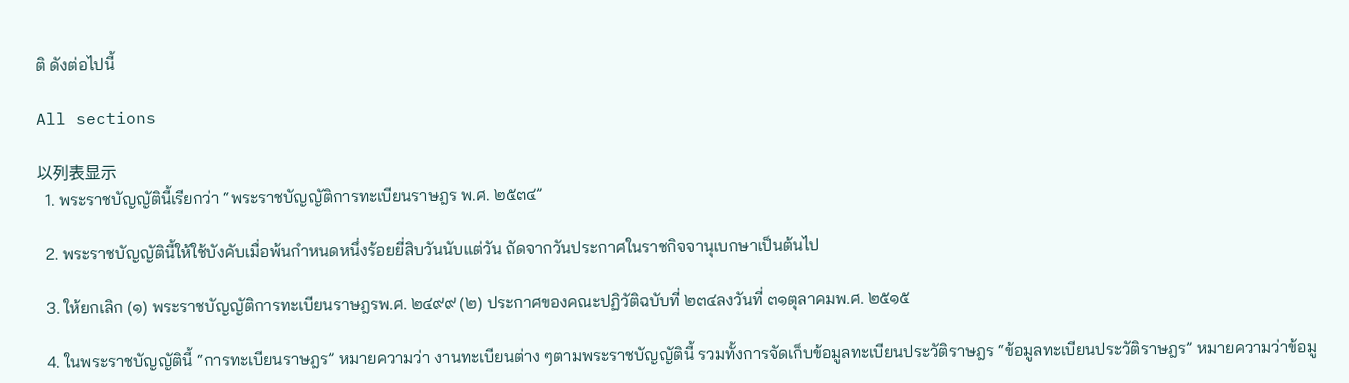ติ ดังต่อไปนี้

All sections

以列表显示
  1. พระราชบัญญัตินี้เรียกว่า “พระราชบัญญัติการทะเบียนราษฎร พ.ศ. ๒๕๓๔”

  2. พระราชบัญญัตินี้ให้ใช้บังคับเมื่อพ้นกำหนดหนึ่งร้อยยี่สิบวันนับแต่วัน ถัดจากวันประกาศในราชกิจจานุเบกษาเป็นต้นไป

  3. ให้ยกเลิก (๑) พระราชบัญญัติการทะเบียนราษฎรพ.ศ. ๒๔๙๙ (๒) ประกาศของคณะปฏิวัติฉบับที่ ๒๓๔ลงวันที่ ๓๑ตุลาคมพ.ศ. ๒๕๑๕

  4. ในพระราชบัญญัตินี้ “การทะเบียนราษฎร” หมายความว่า งานทะเบียนต่าง ๆตามพระราชบัญญัตินี้ รวมทั้งการจัดเก็บข้อมูลทะเบียนประวัติราษฎร “ข้อมูลทะเบียนประวัติราษฎร” หมายความว่าข้อมู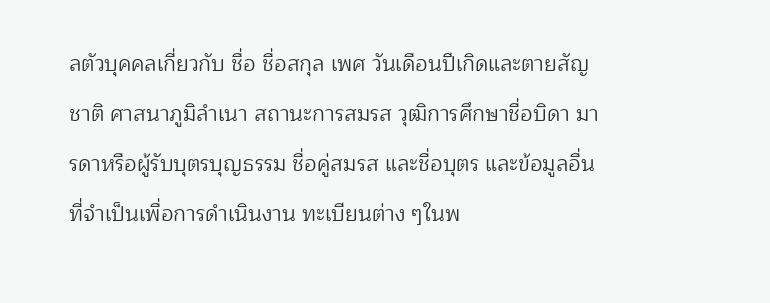ลตัวบุคคลเกี่ยวกับ ชื่อ ชื่อสกุล เพศ วันเดือนปีเกิดและตายสัญชาติ ศาสนาภูมิลำเนา สถานะการสมรส วุฒิการศึกษาชื่อบิดา มารดาหรือผู้รับบุตรบุญธรรม ชื่อคู่สมรส และชื่อบุตร และข้อมูลอื่นที่จำเป็นเพื่อการดำเนินงาน ทะเบียนต่าง ๆในพ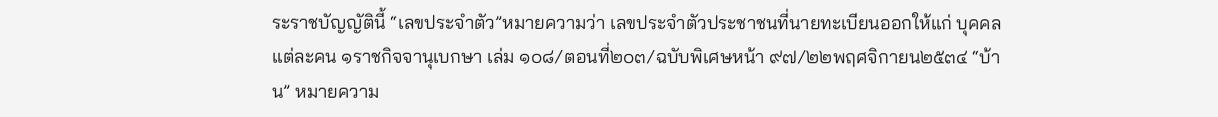ระราชบัญญัตินี้ “เลขประจำตัว”หมายความว่า เลขประจำตัวประชาชนที่นายทะเบียนออกให้แก่ บุคคลแต่ละคน ๑ราชกิจจานุเบกษา เล่ม ๑๐๘/ตอนที่๒๐๓/ฉบับพิเศษหน้า ๙๗/๒๒พฤศจิกายน๒๕๓๔ “บ้าน” หมายความ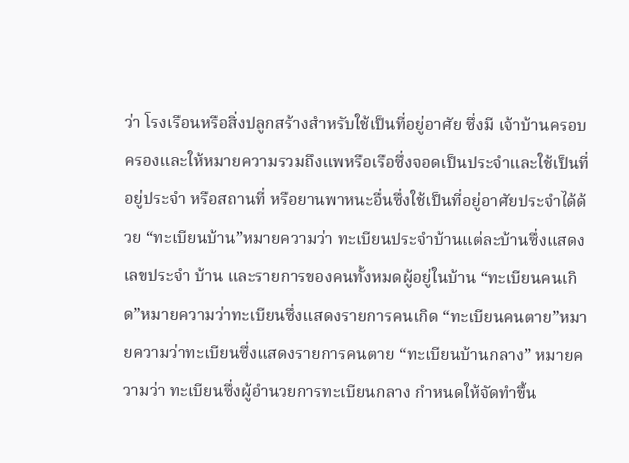ว่า โรงเรือนหรือสิ่งปลูกสร้างสำหรับใช้เป็นที่อยู่อาศัย ซึ่งมี เจ้าบ้านครอบครองและให้หมายความรวมถึงแพหรือเรือซึ่งจอดเป็นประจำและใช้เป็นที่อยู่ประจำ หรือสถานที่ หรือยานพาหนะอื่นซึ่งใช้เป็นที่อยู่อาศัยประจำได้ด้วย “ทะเบียนบ้าน”หมายความว่า ทะเบียนประจำบ้านแต่ละบ้านซึ่งแสดงเลขประจำ บ้าน และรายการของคนทั้งหมดผู้อยู่ในบ้าน “ทะเบียนคนเกิด”หมายความว่าทะเบียนซึ่งแสดงรายการคนเกิด “ทะเบียนคนตาย”หมายความว่าทะเบียนซึ่งแสดงรายการคนตาย “ทะเบียนบ้านกลาง” หมายความว่า ทะเบียนซึ่งผู้อำนวยการทะเบียนกลาง กำหนดให้จัดทำขึ้น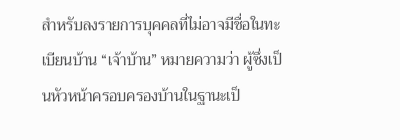สำหรับลงรายการบุคคลที่ไม่อาจมีชื่อในทะเบียนบ้าน “เจ้าบ้าน” หมายความว่า ผู้ซึ่งเป็นหัวหน้าครอบครองบ้านในฐานะเป็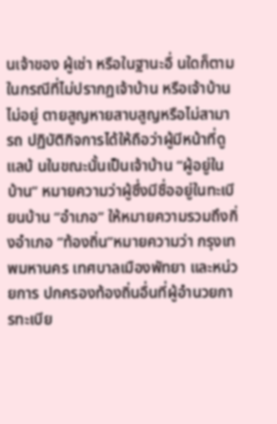นเจ้าของ ผู้เช่า หรือในฐานะอื่ นใดก็ตาม ในกรณีที่ไม่ปรากฏเจ้าบ้าน หรือเจ้าบ้านไม่อยู่ ตายสูญหายสาบสูญหรือไม่สามารถ ปฏิบัติกิจการได้ให้ถือว่าผู้มีหน้าที่ดูแลบ้ นในขณะนั้นเป็นเจ้าบ้าน “ผู้อยู่ในบ้าน” หมายความว่าผู้ซึ่งมีชื่ออยู่ในทะเบียนบ้าน “อำเภอ” ให้หมายความรวมถึงกิ่งอำเภอ “ท้องถิ่น”หมายความว่า กรุงเทพมหานคร เทศบาลเมืองพัทยา และหน่วยการ ปกครองท้องถิ่นอื่นที่ผู้อำนวยการทะเบีย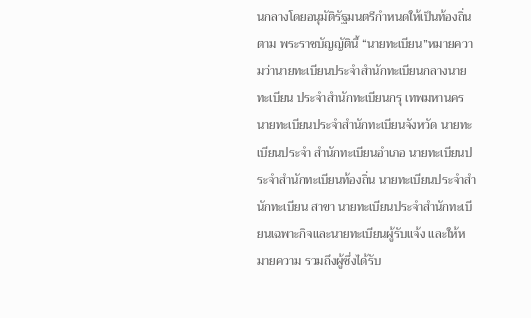นกลางโดยอนุมัติรัฐมนตรีกำหนดให้เป็นท้องถิ่นตาม พระราชบัญญัตินี้ “นายทะเบียน”หมายความว่านายทะเบียนประจำสำนักทะเบียนกลางนายทะเบียน ประจำสำนักทะเบียนกรุ เทพมหานครนายทะเบียนประจำสำนักทะเบียนจังหวัด นายทะเบียนประจำ สำนักทะเบียนอำเภอ นายทะเบียนประจำสำนักทะเบียนท้องถิ่น นายทะเบียนประจำสำนักทะเบียน สาขา นายทะเบียนประจำสำนักทะเบียนเฉพาะกิจและนายทะเบียนผู้รับแจ้ง และให้หมายความ รวมถึงผู้ซึ่งได้รับ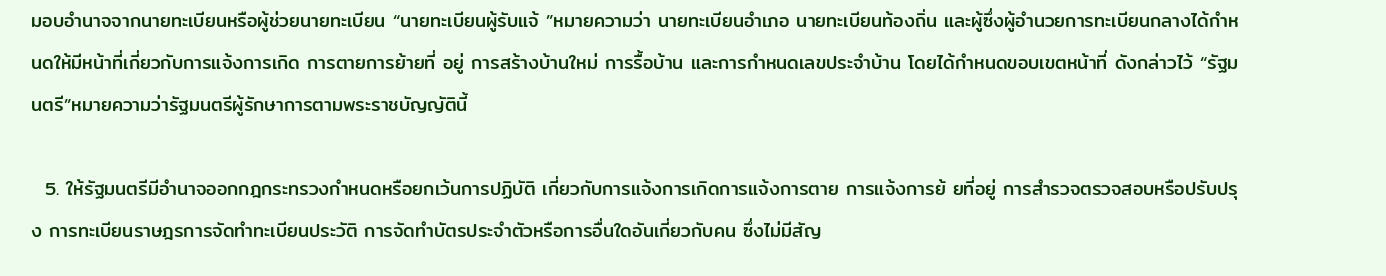มอบอำนาจจากนายทะเบียนหรือผู้ช่วยนายทะเบียน “นายทะเบียนผู้รับแจ้ ”หมายความว่า นายทะเบียนอำเภอ นายทะเบียนท้องถิ่น และผู้ซึ่งผู้อำนวยการทะเบียนกลางได้กำหนดให้มีหน้าที่เกี่ยวกับการแจ้งการเกิด การตายการย้ายที่ อยู่ การสร้างบ้านใหม่ การรื้อบ้าน และการกำหนดเลขประจำบ้าน โดยได้กำหนดขอบเขตหน้าที่ ดังกล่าวไว้ “รัฐมนตรี”หมายความว่ารัฐมนตรีผู้รักษาการตามพระราชบัญญัตินี้

  5. ให้รัฐมนตรีมีอำนาจออกกฎกระทรวงกำหนดหรือยกเว้นการปฏิบัติ เกี่ยวกับการแจ้งการเกิดการแจ้งการตาย การแจ้งการย้ ยที่อยู่ การสำรวจตรวจสอบหรือปรับปรุง การทะเบียนราษฎรการจัดทำทะเบียนประวัติ การจัดทำบัตรประจำตัวหรือการอื่นใดอันเกี่ยวกับคน ซึ่งไม่มีสัญ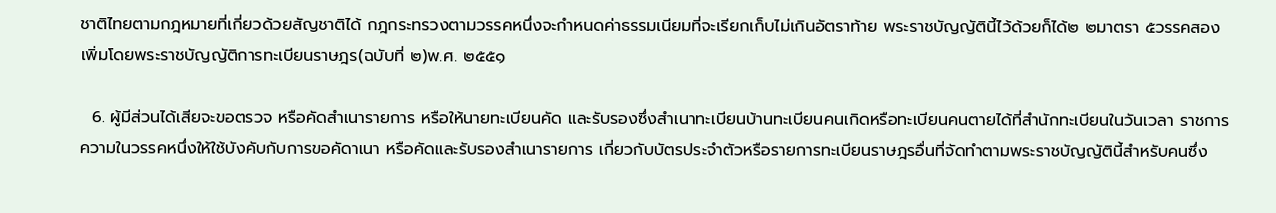ชาติไทยตามกฎหมายที่เกี่ยวด้วยสัญชาติได้ กฎกระทรวงตามวรรคหนึ่งจะกำหนดค่าธรรมเนียมที่จะเรียกเก็บไม่เกินอัตราท้าย พระราชบัญญัตินี้ไว้ด้วยก็ได้๒ ๒มาตรา ๕วรรคสองเพิ่มโดยพระราชบัญญัติการทะเบียนราษฎร(ฉบับที่ ๒)พ.ศ. ๒๕๕๑

  6. ผู้มีส่วนได้เสียจะขอตรวจ หรือคัดสำเนารายการ หรือให้นายทะเบียนคัด และรับรองซึ่งสำเนาทะเบียนบ้านทะเบียนคนเกิดหรือทะเบียนคนตายได้ที่สำนักทะเบียนในวันเวลา ราชการ ความในวรรคหนึ่งให้ใช้บังคับกับการขอคัดาเนา หรือคัดและรับรองสำเนารายการ เกี่ยวกับบัตรประจำตัวหรือรายการทะเบียนราษฎรอื่นที่จัดทำตามพระราชบัญญัตินี้สำหรับคนซึ่ง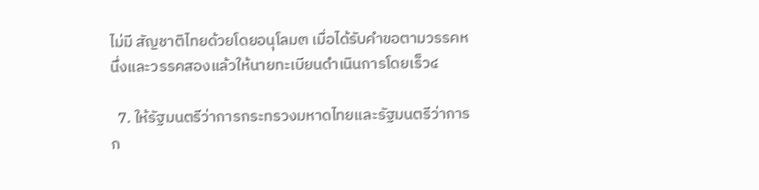ไม่มี สัญชาติไทยด้วยโดยอนุโลม๓ เมื่อได้รับคำขอตามวรรคหนึ่งและวรรคสองแล้วให้นายทะเบียนดำเนินการโดยเร็ว๔

  7. ให้รัฐมนตรีว่าการกระทรวงมหาดไทยและรัฐมนตรีว่าการก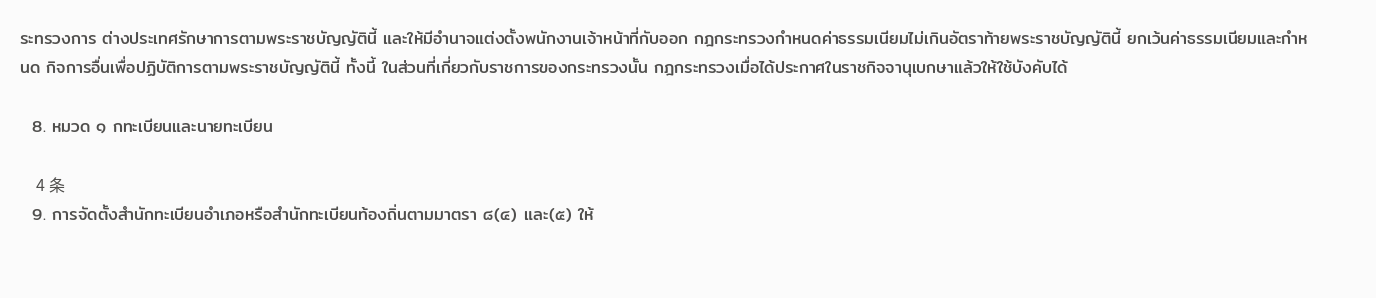ระทรวงการ ต่างประเทศรักษาการตามพระราชบัญญัตินี้ และให้มีอำนาจแต่งตั้งพนักงานเจ้าหน้าที่กับออก กฎกระทรวงกำหนดค่าธรรมเนียมไม่เกินอัตราท้ายพระราชบัญญัตินี้ ยกเว้นค่าธรรมเนียมและกำหนด กิจการอื่นเพื่อปฏิบัติการตามพระราชบัญญัตินี้ ทั้งนี้ ในส่วนที่เกี่ยวกับราชการของกระทรวงนั้น กฎกระทรวงเมื่อได้ประกาศในราชกิจจานุเบกษาแล้วให้ใช้บังคับได้

  8. หมวด ๑ กทะเบียนและนายทะเบียน

    4 条
  9. การจัดตั้งสำนักทะเบียนอำเภอหรือสำนักทะเบียนท้องถิ่นตามมาตรา ๘(๔) และ(๕) ให้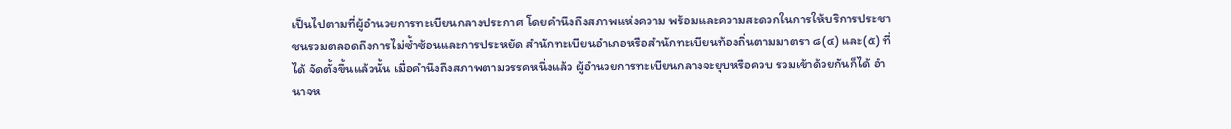เป็นไปตามที่ผู้อำนวยการทะเบียนกลางประกาศ โดยคำนึงถึงสภาพแห่งความ พร้อมและความสะดวกในการให้บริการประชาชนรวมตลอดถึงการไม่ซ้ำซ้อนและการประหยัด สำนักทะเบียนอำเภอหรือสำนักทะเบียนท้องถิ่นตามมาตรา ๘(๔) และ(๕) ที่ได้ จัดตั้งขึ้นแล้วนั้น เมื่อคำนึงถึงสภาพตามวรรคหนึ่งแล้ว ผู้อำนวยการทะเบียนกลางจะยุบหรือควบ รวมเข้าด้วยกันก็ได้ อำนาจห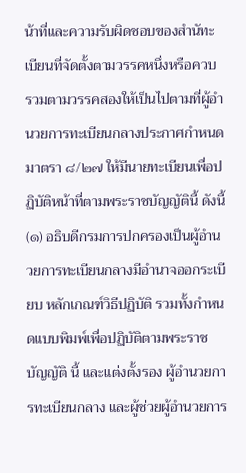น้าที่และความรับผิดชอบของสำนัทะเบียนที่จัดตั้งตามวรรคหนึ่งหรือควบ รวมตามวรรคสองให้เป็นไปตามที่ผู้อำนวยการทะเบียนกลางประกาศกำหนด มาตรา ๘/๒๗ ให้มีนายทะเบียนเพื่อปฏิบัติหน้าที่ตามพระราชบัญญัตินี้ ดังนี้ (๑) อธิบดีกรมการปกครองเป็นผู้อำนวยการทะเบียนกลางมีอำนาจออกระเบียบ หลักเกณฑ์วิธีปฏิบัติ รวมทั้งกำหนดแบบพิมพ์เพื่อปฏิบัติตามพระราชบัญญัติ นี้ และแต่งตั้งรอง ผู้อำนวยการทะเบียนกลาง และผู้ช่วยผู้อำนวยการ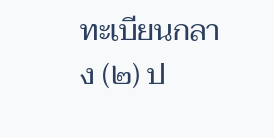ทะเบียนกลาง (๒) ป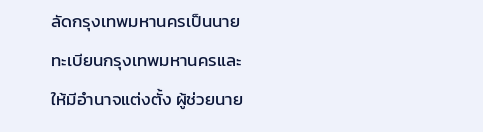ลัดกรุงเทพมหานครเป็นนายทะเบียนกรุงเทพมหานครและให้มีอำนาจแต่งตั้ง ผู้ช่วยนาย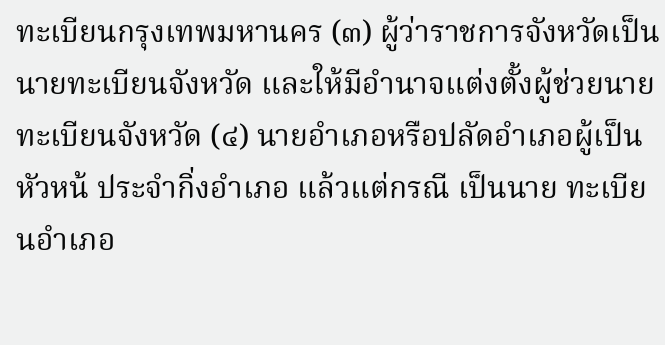ทะเบียนกรุงเทพมหานคร (๓) ผู้ว่าราชการจังหวัดเป็นนายทะเบียนจังหวัด และให้มีอำนาจแต่งตั้งผู้ช่วยนาย ทะเบียนจังหวัด (๔) นายอำเภอหรือปลัดอำเภอผู้เป็นหัวหน้ ประจำกิ่งอำเภอ แล้วแต่กรณี เป็นนาย ทะเบียนอำเภอ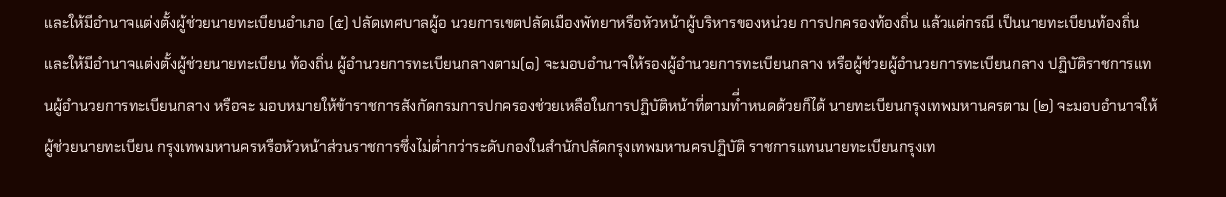และให้มีอำนาจแต่งตั้งผู้ช่วยนายทะเบียนอำเภอ (๕) ปลัดเทศบาลผู้อ นวยการเขตปลัดเมืองพัทยาหรือหัวหน้าผู้บริหารของหน่วย การปกครองท้องถิ่น แล้วแต่กรณี เป็นนายทะเบียนท้องถิ่น และให้มีอำนาจแต่งตั้งผู้ช่วยนายทะเบียน ท้องถิ่น ผู้อำนวยการทะเบียนกลางตาม(๑) จะมอบอำนาจให้รองผู้อำนวยการทะเบียนกลาง หรือผู้ช่วยผู้อำนวยการทะเบียนกลาง ปฏิบัติราชการแทนผู้อำนวยการทะเบียนกลาง หรือจะ มอบหมายให้ข้าราชการสังกัดกรมการปกครองช่วยเหลือในการปฏิบัติหน้าที่ตามที่ำหนดด้วยก็ได้ นายทะเบียนกรุงเทพมหานครตาม (๒) จะมอบอำนาจให้ผู้ช่วยนายทะเบียน กรุงเทพมหานครหรือหัวหน้าส่วนราชการซึ่งไม่ต่ำกว่าระดับกองในสำนักปลัดกรุงเทพมหานครปฏิบัติ ราชการแทนนายทะเบียนกรุงเท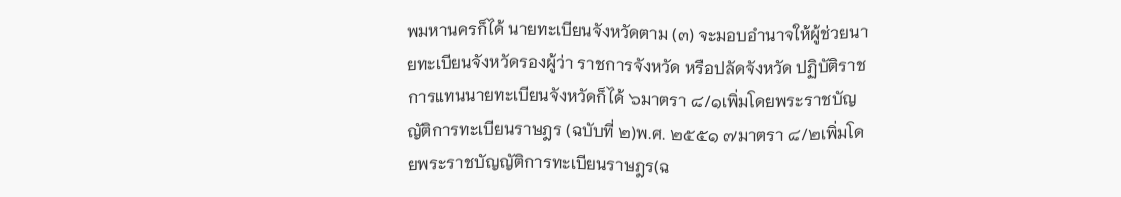พมหานครก็ได้ นายทะเบียนจังหวัดตาม (๓) จะมอบอำนาจให้ผู้ช่วยนายทะเบียนจังหวัดรองผู้ว่า ราชการจังหวัด หรือปลัดจังหวัด ปฏิบัติราชการแทนนายทะเบียนจังหวัดก็ได้ ๖มาตรา ๘/๑เพิ่มโดยพระราชบัญญัติการทะเบียนราษฎร (ฉบับที่ ๒)พ.ศ. ๒๕๕๑ ๗มาตรา ๘/๒เพิ่มโดยพระราชบัญญัติการทะเบียนราษฎร(ฉ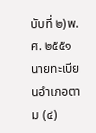บับที่ ๒)พ.ศ. ๒๕๕๑ นายทะเบียนอำเภอตาม (๔)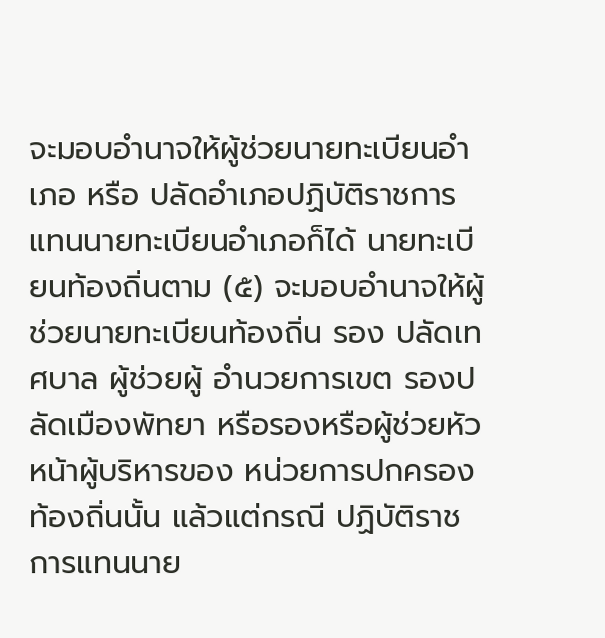จะมอบอำนาจให้ผู้ช่วยนายทะเบียนอำเภอ หรือ ปลัดอำเภอปฏิบัติราชการแทนนายทะเบียนอำเภอก็ได้ นายทะเบียนท้องถิ่นตาม (๕) จะมอบอำนาจให้ผู้ช่วยนายทะเบียนท้องถิ่น รอง ปลัดเทศบาล ผู้ช่วยผู้ อำนวยการเขต รองปลัดเมืองพัทยา หรือรองหรือผู้ช่วยหัวหน้าผู้บริหารของ หน่วยการปกครองท้องถิ่นนั้น แล้วแต่กรณี ปฏิบัติราชการแทนนาย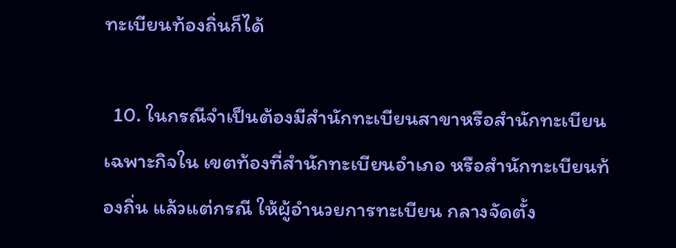ทะเบียนท้องถิ่นก็ได้

  10. ในกรณีจำเป็นต้องมีสำนักทะเบียนสาขาหรือสำนักทะเบียนเฉพาะกิจใน เขตท้องที่สำนักทะเบียนอำเภอ หรือสำนักทะเบียนท้องถิ่น แล้วแต่กรณี ให้ผู้อำนวยการทะเบียน กลางจัดตั้ง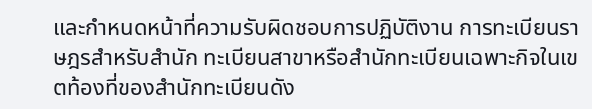และกำหนดหน้าที่ความรับผิดชอบการปฏิบัติงาน การทะเบียนราษฎรสำหรับสำนัก ทะเบียนสาขาหรือสำนักทะเบียนเฉพาะกิจในเขตท้องที่ของสำนักทะเบียนดัง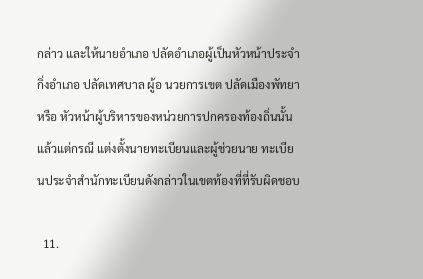กล่าว และให้นายอำเภอ ปลัดอำเภอผู้เป็นหัวหน้าประจำกิ่งอำเภอ ปลัดเทศบาล ผู้อ นวยการเขต ปลัดเมืองพัทยา หรือ หัวหน้าผู้บริหารของหน่วยการปกครองท้องถิ่นนั้น แล้วแต่กรณี แต่งตั้งนายทะเบียนและผู้ช่วยนาย ทะเบียนประจำสำนักทะเบียนดังกล่าวในเขตท้องที่ที่รับผิดชอบ

  11.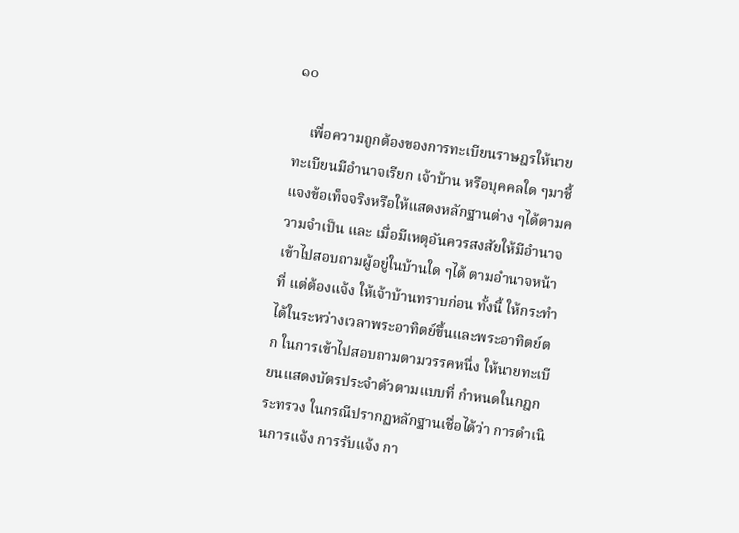๑๐

    เพื่อความถูกต้องของการทะเบียนราษฎรให้นายทะเบียนมีอำนาจเรียก เจ้าบ้าน หรือบุคคลใด ๆมาชี้แจงข้อเท็จจริงหรือให้แสดงหลักฐานต่าง ๆได้ตามความจำเป็น และ เมื่อมีเหตุอันควรสงสัยให้มีอำนาจเข้าไปสอบถามผู้อยู่ในบ้านใด ๆได้ ตามอำนาจหน้าที่ แต่ต้องแจ้ง ให้เจ้าบ้านทราบก่อน ทั้งนี้ ให้กระทำได้ในระหว่างเวลาพระอาทิตย์ขึ้นและพระอาทิตย์ตก ในการเข้าไปสอบถามตามวรรคหนึ่ง ให้นายทะเบียนแสดงบัตรประจำตัวตามแบบที่ กำหนดในกฎกระทรวง ในกรณีปรากฏหลักฐานเชื่อได้ว่า การดำเนินการแจ้ง การรับแจ้ง กา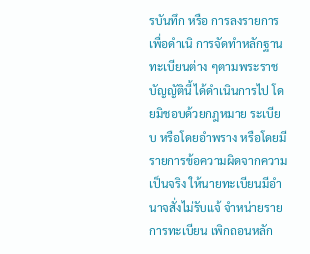รบันทึก หรือ การลงรายการเพื่อดำเนิ การจัดทำหลักฐานทะเบียนต่าง ๆตามพระราชบัญญัตินี้ ได้ดำเนินการไป โดยมิชอบด้วยกฎหมาย ระเบียบ หรือโดยอำพราง หรือโดยมีรายการข้อความผิดจากความเป็นจริง ให้นายทะเบียนมีอำนาจสั่งไม่รับแจ้ จำหน่ายรายการทะเบียน เพิกถอนหลัก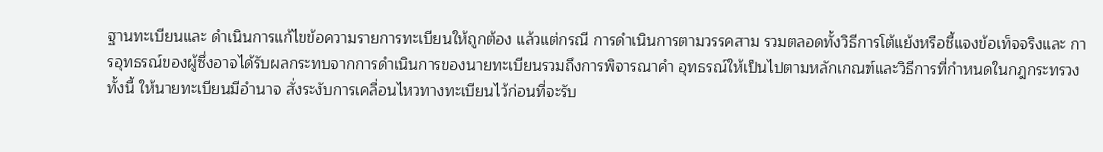ฐานทะเบียนและ ดำเนินการแก้ไขข้อความรายการทะเบียนให้ถูกต้อง แล้วแต่กรณี การดำเนินการตามวรรคสาม รวมตลอดทั้งวิธีการโต้แย้งหรือชี้แจงข้อเท็จจริงและ การอุทธรณ์ของผู้ซึ่งอาจได้รับผลกระทบจากการดำเนินการของนายทะเบียนรวมถึงการพิจารณาคำ อุทธรณ์ให้เป็นไปตามหลักเกณฑ์และวิธีการที่กำหนดในกฎกระทรวง ทั้งนี้ ให้นายทะเบียนมีอำนาจ สั่งระงับการเคลื่อนไหวทางทะเบียนไว้ก่อนที่จะรับ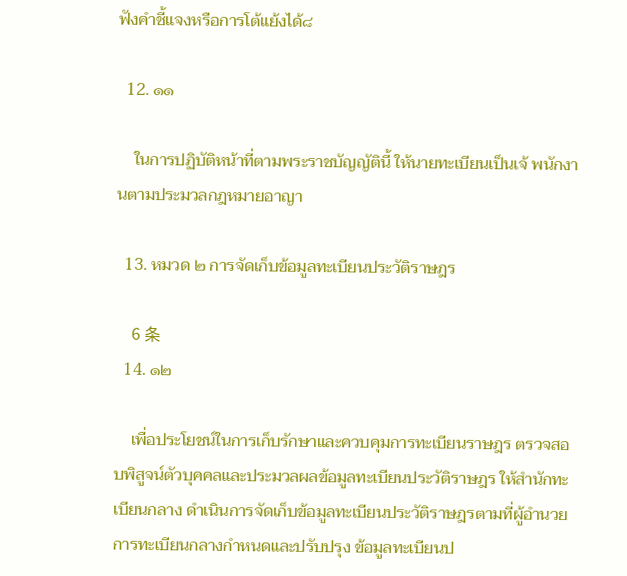ฟังคำชี้แจงหรือการโต้แย้งได้๘

  12. ๑๑

    ในการปฏิบัติหน้าที่ตามพระราชบัญญัตินี้ ให้นายทะเบียนเป็นเจ้ พนักงานตามประมวลกฎหมายอาญา

  13. หมวด ๒ การจัดเก็บข้อมูลทะเบียนประวัติราษฎร

    6 条
  14. ๑๒

    เพื่อประโยชน์ในการเก็บรักษาและควบคุมการทะเบียนราษฎร ตรวจสอบพิสูจน์ตัวบุคคลและประมวลผลข้อมูลทะเบียนประวัติราษฎร ให้สำนักทะเบียนกลาง ดำเนินการจัดเก็บข้อมูลทะเบียนประวัติราษฎรตามที่ผู้อำนวยการทะเบียนกลางกำหนดและปรับปรุง ข้อมูลทะเบียนป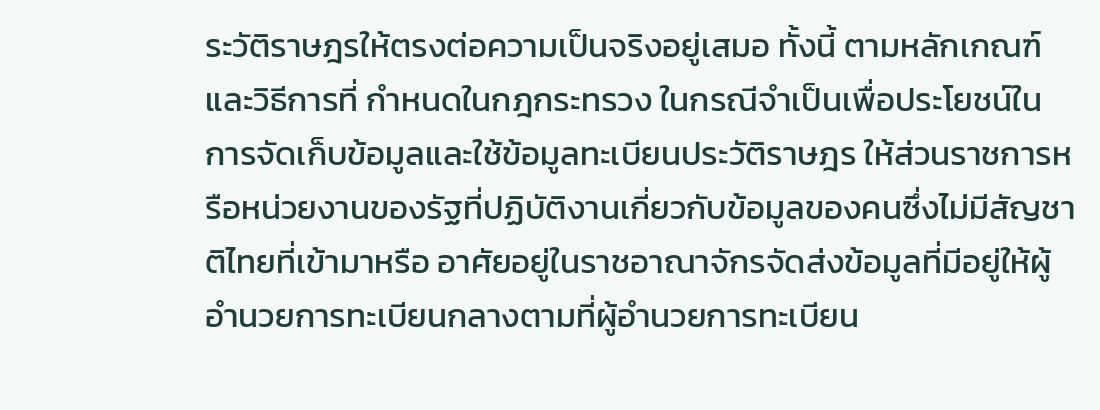ระวัติราษฎรให้ตรงต่อความเป็นจริงอยู่เสมอ ทั้งนี้ ตามหลักเกณฑ์และวิธีการที่ กำหนดในกฎกระทรวง ในกรณีจำเป็นเพื่อประโยชน์ในการจัดเก็บข้อมูลและใช้ข้อมูลทะเบียนประวัติราษฎร ให้ส่วนราชการหรือหน่วยงานของรัฐที่ปฏิบัติงานเกี่ยวกับข้อมูลของคนซึ่งไม่มีสัญชาติไทยที่เข้ามาหรือ อาศัยอยู่ในราชอาณาจักรจัดส่งข้อมูลที่มีอยู่ให้ผู้อำนวยการทะเบียนกลางตามที่ผู้อำนวยการทะเบียน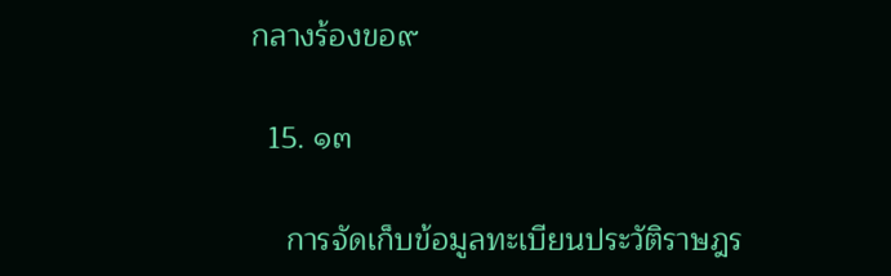กลางร้องขอ๙

  15. ๑๓

    การจัดเก็บข้อมูลทะเบียนประวัติราษฎร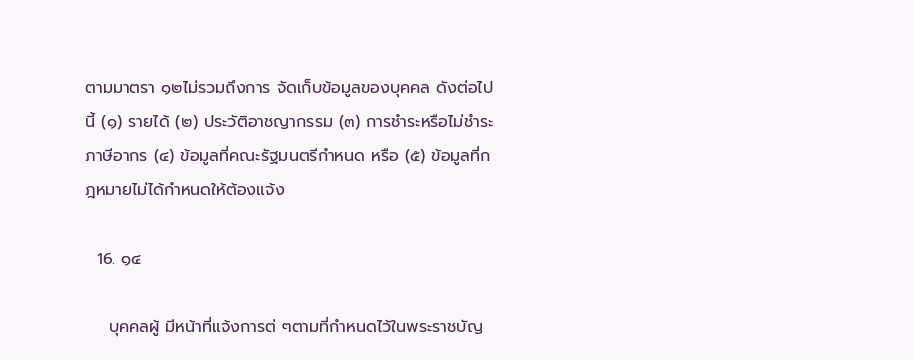ตามมาตรา ๑๒ไม่รวมถึงการ จัดเก็บข้อมูลของบุคคล ดังต่อไปนี้ (๑) รายได้ (๒) ประวัติอาชญากรรม (๓) การชำระหรือไม่ชำระภาษีอากร (๔) ข้อมูลที่คณะรัฐมนตรีกำหนด หรือ (๕) ข้อมูลที่กฎหมายไม่ได้กำหนดให้ต้องแจ้ง

  16. ๑๔

    บุคคลผู้ มีหน้าที่แจ้งการต่ ๆตามที่กำหนดไว้ในพระราชบัญ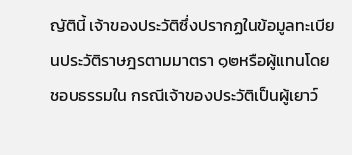ญัตินี้ เจ้าของประวัติซึ่งปรากฏในข้อมูลทะเบียนประวัติราษฎรตามมาตรา ๑๒หรือผู้แทนโดยชอบธรรมใน กรณีเจ้าของประวัติเป็นผู้เยาว์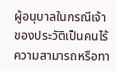ผู้อนุบาลในกรณีเจ้าของประวัติเป็นคนไร้ความสามารถหรือทา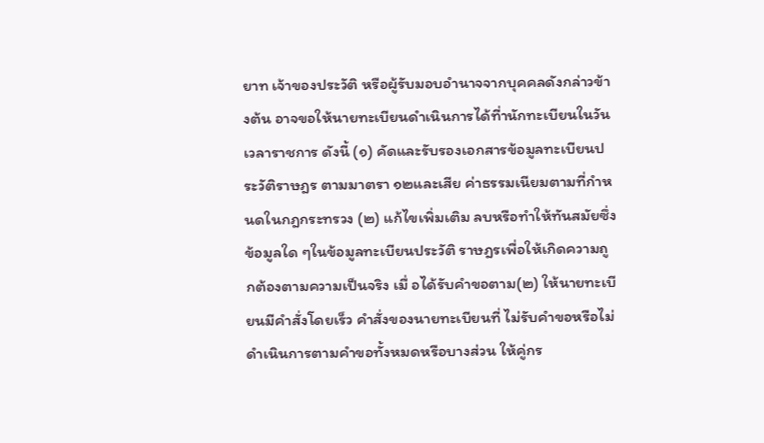ยาท เจ้าของประวัติ หรือผู้รับมอบอำนาจจากบุคคลดังกล่าวข้างต้น อาจขอให้นายทะเบียนดำเนินการได้ที่านักทะเบียนในวันเวลาราชการ ดังนี้ (๑) คัดและรับรองเอกสารข้อมูลทะเบียนประวัติราษฎร ตามมาตรา ๑๒และเสีย ค่าธรรมเนียมตามที่กำหนดในกฎกระทรวง (๒) แก้ไขเพิ่มเติม ลบหรือทำให้ทันสมัยซึ่งข้อมูลใด ๆในข้อมูลทะเบียนประวัติ ราษฎรเพื่อให้เกิดความถูกต้องตามความเป็นจริง เมื่ อได้รับคำขอตาม(๒) ให้นายทะเบียนมีคำสั่งโดยเร็ว คำสั่งของนายทะเบียนที่ ไม่รับคำขอหรือไม่ดำเนินการตามคำขอทั้งหมดหรือบางส่วน ให้คู่กร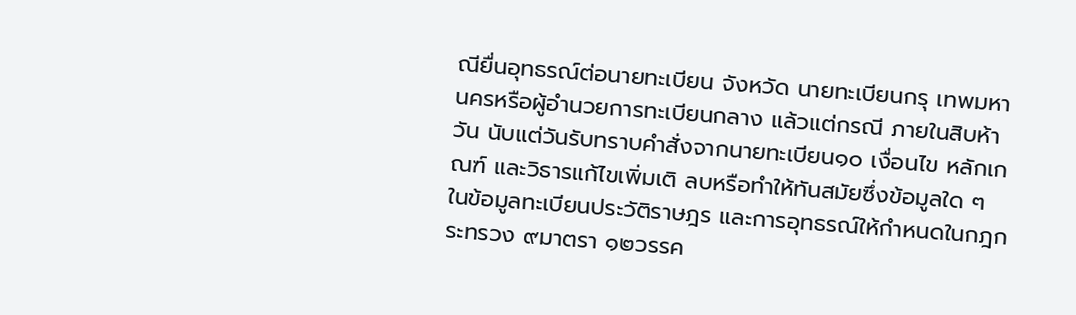ณียื่นอุทธรณ์ต่อนายทะเบียน จังหวัด นายทะเบียนกรุ เทพมหานครหรือผู้อำนวยการทะเบียนกลาง แล้วแต่กรณี ภายในสิบห้าวัน นับแต่วันรับทราบคำสั่งจากนายทะเบียน๑๐ เงื่อนไข หลักเกณฑ์ และวิธารแก้ไขเพิ่มเติ ลบหรือทำให้ทันสมัยซึ่งข้อมูลใด ๆ ในข้อมูลทะเบียนประวัติราษฎร และการอุทธรณ์ให้กำหนดในกฎกระทรวง ๙มาตรา ๑๒วรรค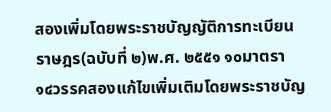สองเพิ่มโดยพระราชบัญญัติการทะเบียนราษฎร(ฉบับที่ ๒)พ.ศ. ๒๕๕๑ ๑๐มาตรา ๑๔วรรคสองแก้ไขเพิ่มเติมโดยพระราชบัญ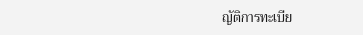ญัติการทะเบีย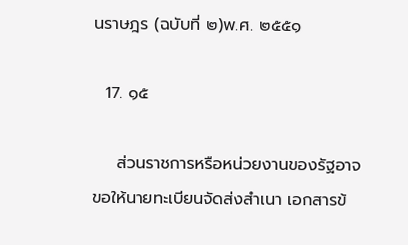นราษฎร (ฉบับที่ ๒)พ.ศ. ๒๕๕๑

  17. ๑๕

    ส่วนราชการหรือหน่วยงานของรัฐอาจขอให้นายทะเบียนจัดส่งสำเนา เอกสารข้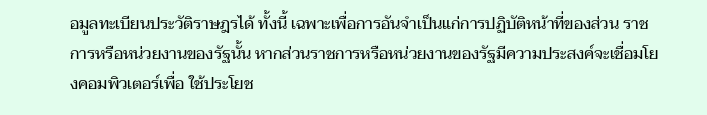อมูลทะเบียนประวัติราษฎรได้ ทั้งนี้ เฉพาะเพื่อการอันจำเป็นแก่การปฏิบัติหน้าที่ของส่วน ราชการหรือหน่วยงานของรัฐนั้น หากส่วนราชการหรือหน่วยงานของรัฐมีความประสงค์จะเชื่อมโยงคอมพิวเตอร์เพื่อ ใช้ประโยช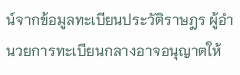น์จากข้อมูลทะเบียนประวัติราษฎร ผู้อำนวยการทะเบียนกลางอาจอนุญาตให้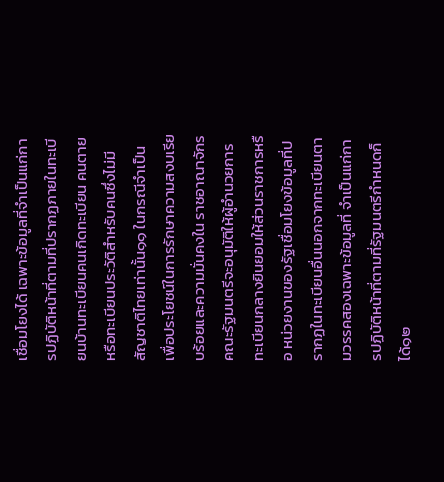เชื่อมโยงได้ เฉพาะข้อมูลที่จำเป็นแก่การปฏิบัติหน้าที่ตามที่ปรากฏภายในทะเบียนบ้านทะเบียนคนเกิดทะเบียน คนตายหรือทะเบียนประวัติสำหรับคนซึ่งไม่มีสัญชาติไทยเท่านั้น๑๑ ในกรณีจำเป็นเพื่อประโยชน์ในการรักษาความสงบเรียบร้อยและความมั่นคงใน ราชอาณาจักรคณะรัฐมนตรีจะอนุมัติให้ผู้อำนวยการทะเบียนกลางยินยอมให้ส่วนราชการหรือ หน่วยงานของรัฐเชื่อมโยงข้อมูลที่ปรากฏในทะเบียนอื่นนอกจากทะเบียนตามวรรคสองเฉพาะข้อมูลที่ จำเป็นแก่การปฏิบัติหน้าที่ตามที่รัฐมนตรีกำหนดก็ได้๑๒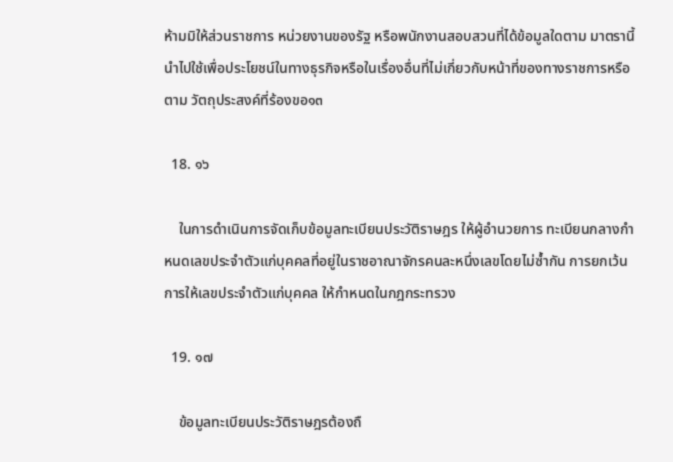ห้ามมิให้ส่วนราชการ หน่วยงานของรัฐ หรือพนักงานสอบสวนที่ได้ข้อมูลใดตาม มาตรานี้นำไปใช้เพื่อประโยชน์ในทางธุรกิจหรือในเรื่องอื่นที่ไม่เกี่ยวกับหน้าที่ของทางราชการหรือตาม วัตถุประสงค์ที่ร้องขอ๑๓

  18. ๑๖

    ในการดำเนินการจัดเก็บข้อมูลทะเบียนประวัติราษฎร ให้ผู้อำนวยการ ทะเบียนกลางกำหนดเลขประจำตัวแก่บุคคลที่อยู่ในราชอาณาจักรคนละหนึ่งเลขโดยไม่ซ้ำกัน การยกเว้นการให้เลขประจำตัวแก่บุคคล ให้กำหนดในกฎกระทรวง

  19. ๑๗

    ข้อมูลทะเบียนประวัติราษฎรต้องถื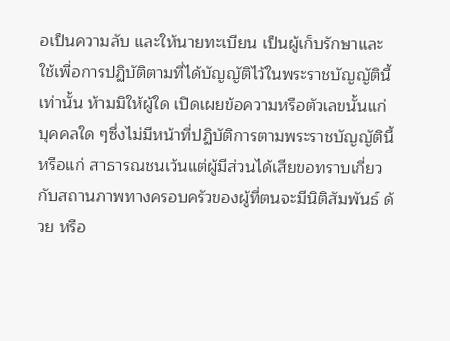อเป็นความลับ และให้นายทะเบียน เป็นผู้เก็บรักษาและใช้เพื่อการปฏิบัติตามที่ได้บัญญัติไว้ในพระราชบัญญัตินี้เท่านั้น ห้ามมิให้ผู้ใด เปิดเผยข้อความหรือตัวเลขนั้นแก่บุคคลใด ๆซึ่งไม่มีหน้าที่ปฏิบัติการตามพระราชบัญญัตินี้ หรือแก่ สาธารณชนเว้นแต่ผู้มีส่วนได้เสียขอทราบเกี่ยวกับสถานภาพทางครอบครัวของผู้ที่ตนจะมีนิติสัมพันธ์ ด้วย หรือ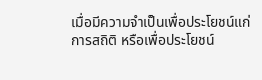เมื่อมีความจำเป็นเพื่อประโยชน์แก่การสถิติ หรือเพื่อประโยชน์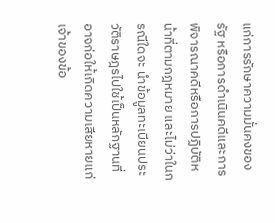แก่การรักษาความมั่นคงของ รัฐ หรือการดำเนินคดีและการพิจารณาคดีหรือการปฏิบัติหน้าที่ตามกฎหมาย และไม่ว่าในกรณีใดจะ นำข้อมูลทะเบียนประวัติราษฎรไปใช้เป็นหลักฐานที่อาจก่อให้เกิดความเสียหายแก่เจ้าของข้อ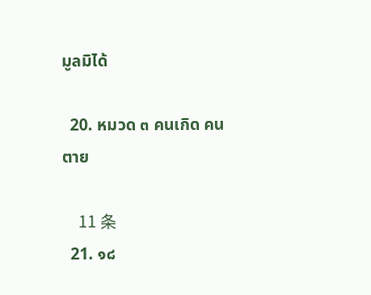มูลมิได้

  20. หมวด ๓ คนเกิด คนตาย

    11 条
  21. ๑๘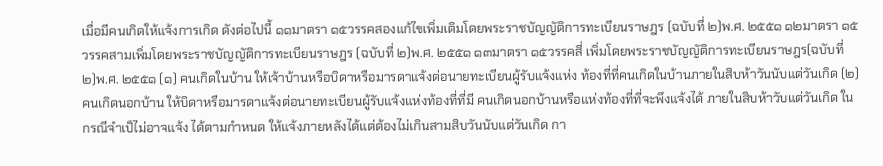เมื่อมีคนเกิดให้แจ้งการเกิด ดังต่อไปนี้ ๑๑มาตรา ๑๕วรรคสองแก้ไขเพิ่มเติมโดยพระราชบัญญัติการทะเบียนราษฎร (ฉบับที่ ๒)พ.ศ. ๒๕๕๑ ๑๒มาตรา ๑๕วรรคสามเพิ่มโดยพระราชบัญญัติการทะเบียนราษฎร (ฉบับที่ ๒)พ.ศ. ๒๕๕๑ ๑๓มาตรา ๑๕วรรคสี่ เพิ่มโดยพระราชบัญญัติการทะเบียนราษฎร(ฉบับที่ ๒)พ.ศ. ๒๕๕๑ (๑) คนเกิดในบ้าน ให้เจ้าบ้านหรือบิดาหรือมารดาแจ้งต่อนายทะเบียนผู้รับแจ้งแห่ง ท้องที่ที่คนเกิดในบ้านภายในสิบห้าวันนับแต่วันเกิด (๒) คนเกิดนอกบ้าน ให้บิดาหรือมารดาแจ้งต่อนายทะเบียนผู้รับแจ้งแห่งท้องที่ที่มี คนเกิดนอกบ้านหรือแห่งท้องที่ที่จะพึงแจ้งได้ ภายในสิบห้าวับแต่วันเกิด ในกรณีจำเป็ไม่อาจแจ้ง ได้ตามกำหนด ให้แจ้งภายหลังได้แต่ต้องไม่เกินสามสิบวันนับแต่วันเกิด กา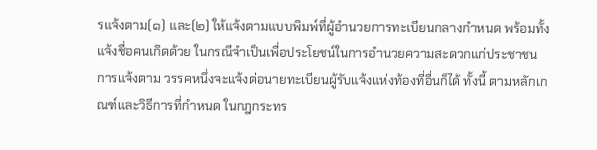รแจ้งตาม(๑) และ(๒) ให้แจ้งตามแบบพิมพ์ที่ผู้อำนวยการทะเบียนกลางกำหนด พร้อมทั้งแจ้งชื่อคนเกิดด้วย ในกรณีจำเป็นเพื่อประโยชน์ในการอำนวยความสะดวกแก่ประชาชน การแจ้งตาม วรรคหนึ่งจะแจ้งต่อนายทะเบียนผู้รับแจ้งแห่งท้องที่อื่นก็ได้ ทั้งนี้ ตามหลักเกณฑ์และวิธีการที่กำหนด ในกฎกระทร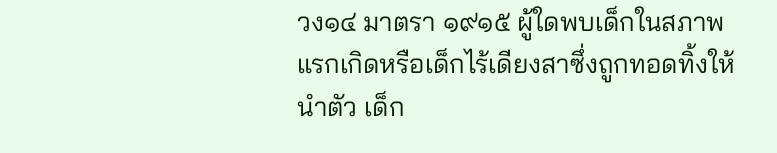วง๑๔ มาตรา ๑๙๑๕ ผู้ใดพบเด็กในสภาพแรกเกิดหรือเด็กไร้เดียงสาซึ่งถูกทอดทิ้งให้นำตัว เด็ก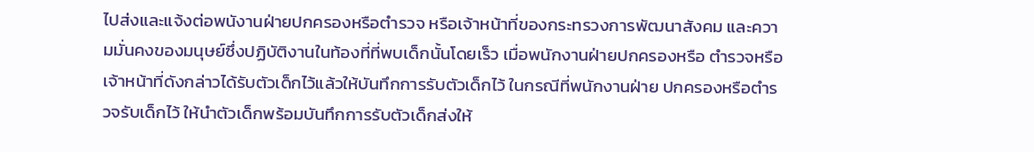ไปส่งและแจ้งต่อพนังานฝ่ายปกครองหรือตำรวจ หรือเจ้าหน้าที่ของกระทรวงการพัฒนาสังคม และความมั่นคงของมนุษย์ซึ่งปฏิบัติงานในท้องที่ที่พบเด็กนั้นโดยเร็ว เมื่อพนักงานฝ่ายปกครองหรือ ตำรวจหรือเจ้าหน้าที่ดังกล่าวได้รับตัวเด็กไว้แล้วให้บันทึกการรับตัวเด็กไว้ ในกรณีที่พนักงานฝ่าย ปกครองหรือตำรวจรับเด็กไว้ ให้นำตัวเด็กพร้อมบันทึกการรับตัวเด็กส่งให้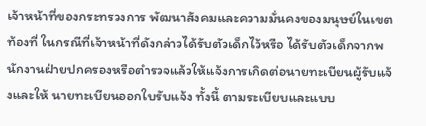เจ้าหน้าที่ของกระทรวงการ พัฒนาสังคมและความมั่นคงของมนุษย์ในเขตท้องที่ ในกรณีที่เจ้าหน้าที่ดังกล่าวได้รับตัวเด็กไว้หรือ ได้รับตัวเด็กจากพนักงานฝ่ายปกครองหรือตำรวจแล้วให้แจ้งการเกิดต่อนายทะเบียนผู้รับแจ้งและให้ นายทะเบียนออกใบรับแจ้ง ทั้งนี้ ตามระเบียบและแบบ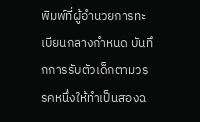พิมพ์ที่ผู้อำนวยการทะเบียนกลางกำหนด บันทึกการรับตัวเด็กตามวรรคหนึ่งให้ทำเป็นสองฉ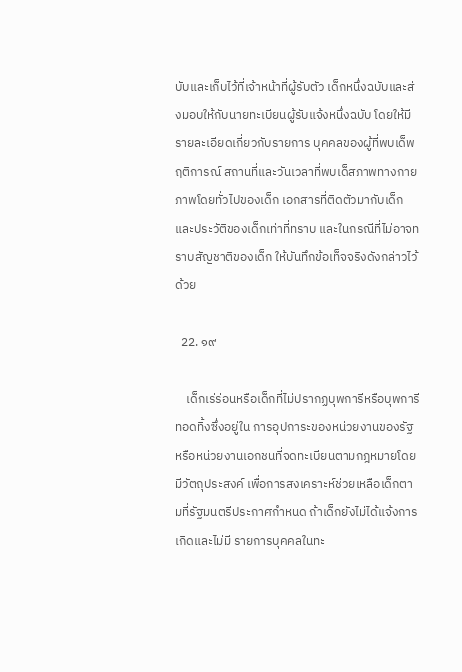บับและเก็บไว้ที่เจ้าหน้าที่ผู้รับตัว เด็กหนึ่งฉบับและส่งมอบให้กับนายทะเบียนผู้รับแจ้งหนึ่งฉบับ โดยให้มีรายละเอียดเกี่ยวกับรายการ บุคคลของผู้ที่พบเด็พฤติการณ์ สถานที่และวันเวลาที่พบเด็สภาพทางกายภาพโดยทั่วไปของเด็ก เอกสารที่ติดตัวมากับเด็ก และประวัติของเด็กเท่าที่ทราบ และในกรณีที่ไม่อาจทราบสัญชาติของเด็ก ให้บันทึกข้อเท็จจริงดังกล่าวไว้ด้วย

  22. ๑๙

    เด็กเร่ร่อนหรือเด็กที่ไม่ปรากฏบุพการีหรือบุพการีทอดทิ้งซึ่งอยู่ใน การอุปการะของหน่วยงานของรัฐหรือหน่วยงานเอกชนที่จดทะเบียนตามกฎหมายโดยมีวัตถุประสงค์ เพื่อการสงเคราะห์ช่วยเหลือเด็กตามที่รัฐมนตรีประกาศกำหนด ถ้าเด็กยังไม่ได้แจ้งการเกิดและไม่มี รายการบุคคลในทะ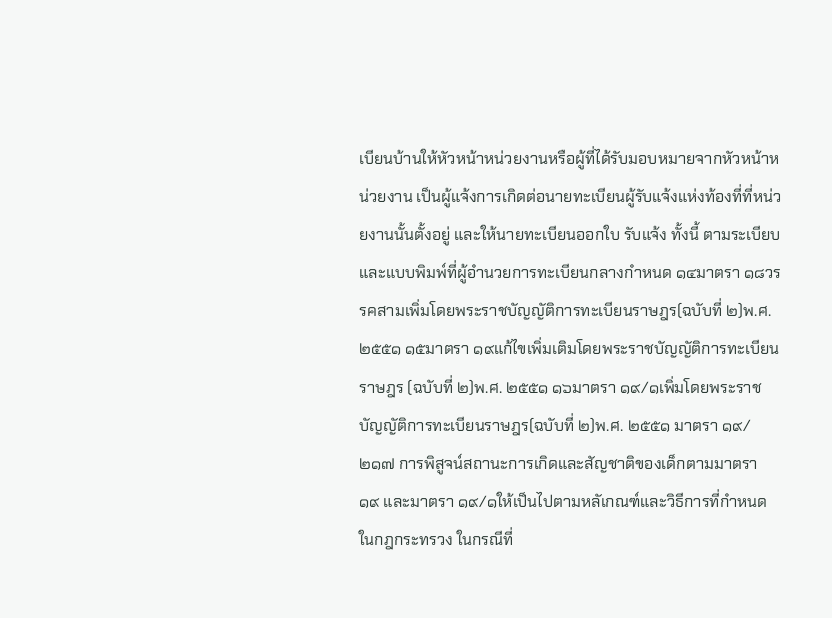เบียนบ้านให้หัวหน้าหน่วยงานหรือผู้ที่ได้รับมอบหมายจากหัวหน้าหน่วยงาน เป็นผู้แจ้งการเกิดต่อนายทะเบียนผู้รับแจ้งแห่งท้องที่ที่หน่วยงานนั้นตั้งอยู่ และให้นายทะเบียนออกใบ รับแจ้ง ทั้งนี้ ตามระเบียบและแบบพิมพ์ที่ผู้อำนวยการทะเบียนกลางกำหนด ๑๔มาตรา ๑๘วรรคสามเพิ่มโดยพระราชบัญญัติการทะเบียนราษฎร(ฉบับที่ ๒)พ.ศ. ๒๕๕๑ ๑๕มาตรา ๑๙แก้ไขเพิ่มเติมโดยพระราชบัญญัติการทะเบียนราษฎร (ฉบับที่ ๒)พ.ศ. ๒๕๕๑ ๑๖มาตรา ๑๙/๑เพิ่มโดยพระราชบัญญัติการทะเบียนราษฎร(ฉบับที่ ๒)พ.ศ. ๒๕๕๑ มาตรา ๑๙/๒๑๗ การพิสูจน์สถานะการเกิดและสัญชาติของเด็กตามมาตรา ๑๙ และมาตรา ๑๙/๑ให้เป็นไปตามหลัเกณฑ์และวิธีการที่กำหนดในกฎกระทรวง ในกรณีที่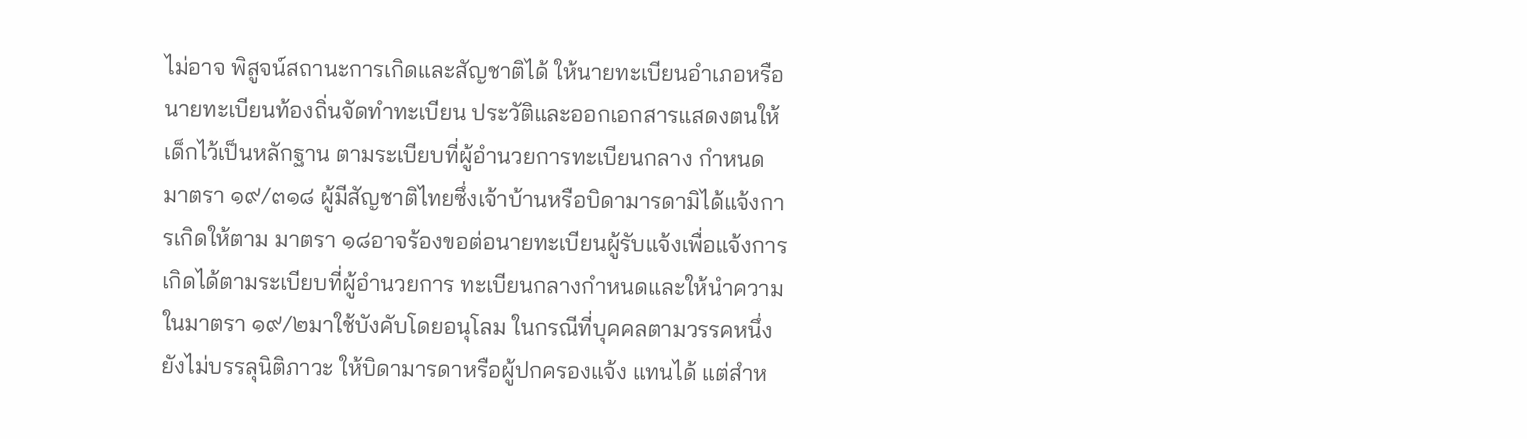ไม่อาจ พิสูจน์สถานะการเกิดและสัญชาติได้ ให้นายทะเบียนอำเภอหรือนายทะเบียนท้องถิ่นจัดทำทะเบียน ประวัติและออกเอกสารแสดงตนให้เด็กไว้เป็นหลักฐาน ตามระเบียบที่ผู้อำนวยการทะเบียนกลาง กำหนด มาตรา ๑๙/๓๑๘ ผู้มีสัญชาติไทยซึ่งเจ้าบ้านหรือบิดามารดามิได้แจ้งการเกิดให้ตาม มาตรา ๑๘อาจร้องขอต่อนายทะเบียนผู้รับแจ้งเพื่อแจ้งการเกิดได้ตามระเบียบที่ผู้อำนวยการ ทะเบียนกลางกำหนดและให้นำความในมาตรา ๑๙/๒มาใช้บังคับโดยอนุโลม ในกรณีที่บุคคลตามวรรคหนึ่งยังไม่บรรลุนิติภาวะ ให้บิดามารดาหรือผู้ปกครองแจ้ง แทนได้ แต่สำห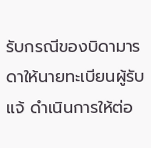รับกรณีของบิดามารดาให้นายทะเบียนผู้รับแจ้ ดำเนินการให้ต่อ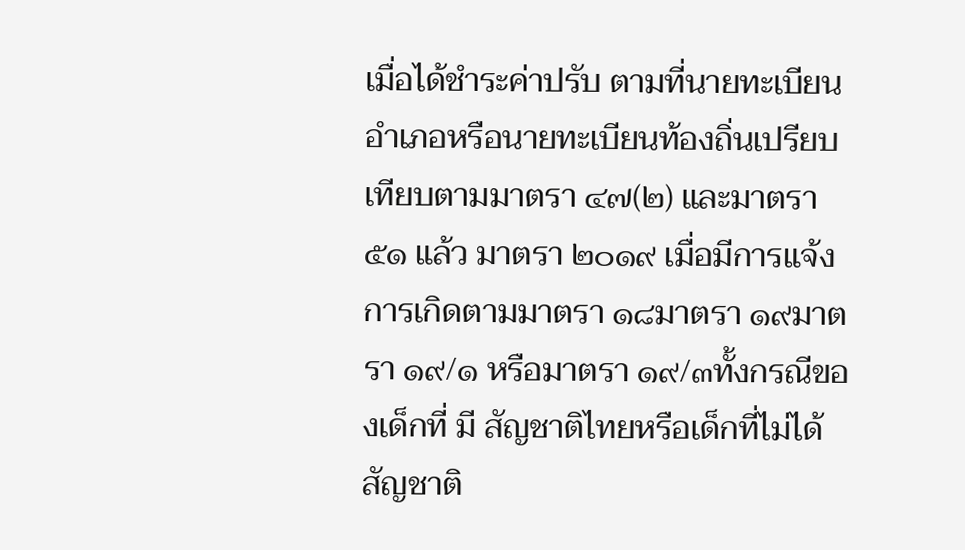เมื่อได้ชำระค่าปรับ ตามที่นายทะเบียนอำเภอหรือนายทะเบียนท้องถิ่นเปรียบเทียบตามมาตรา ๔๗(๒) และมาตรา ๕๑ แล้ว มาตรา ๒๐๑๙ เมื่อมีการแจ้งการเกิดตามมาตรา ๑๘มาตรา ๑๙มาตรา ๑๙/๑ หรือมาตรา ๑๙/๓ทั้งกรณีของเด็กที่ มี สัญชาติไทยหรือเด็กที่ไม่ได้สัญชาติ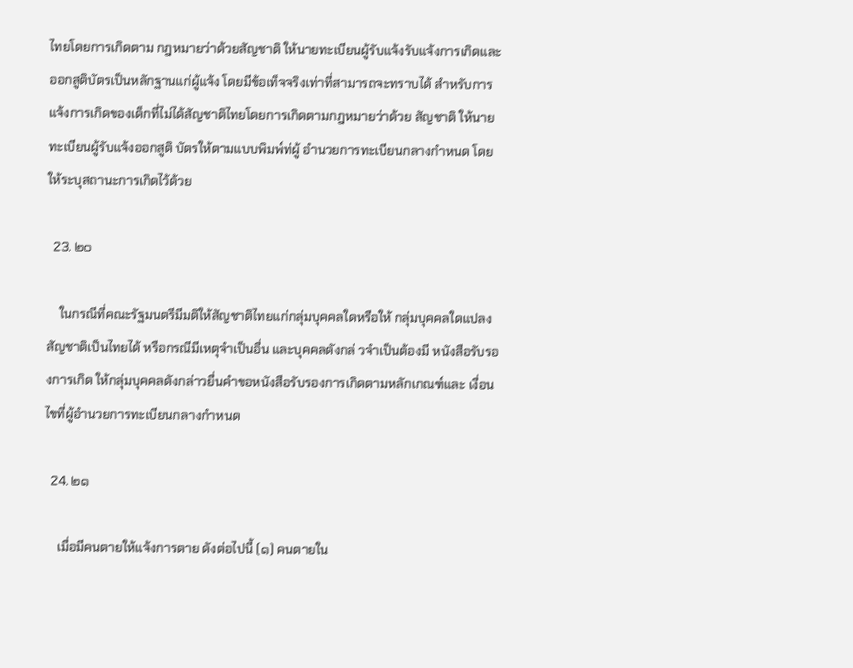ไทยโดยการเกิดตาม กฎหมายว่าด้วยสัญชาติ ให้นายทะเบียนผู้รับแจ้งรับแจ้งการเกิดและออกสูติบัตรเป็นหลักฐานแก่ผู้แจ้ง โดยมีข้อเท็จจริงเท่าที่สามารถจะทราบได้ สำหรับการแจ้งการเกิดของเด็กที่ไม่ได้สัญชาติไทยโดยการเกิดตามกฎหมายว่าด้วย สัญชาติ ให้นายทะเบียนผู้รับแจ้งออกสูติ บัตรให้ตามแบบพิมพ์ท่ผู้ อำนวยการทะเบียนกลางกำหนด โดยให้ระบุสถานะการเกิดไว้ด้วย

  23. ๒๐

    ในกรณีที่คณะรัฐมนตรีมีมติให้สัญชาติไทยแก่กลุ่มบุคคลใดหรือให้ กลุ่มบุคคลใดแปลงสัญชาติเป็นไทยได้ หรือกรณีมีเหตุจำเป็นอื่น และบุคคลดังกล่ วจำเป็นต้องมี หนังสือรับรองการเกิด ให้กลุ่มบุคคลดังกล่าวยื่นคำขอหนังสือรับรองการเกิดตามหลักเกณฑ์และ เงื่อนไขที่ผู้อำนวยการทะเบียนกลางกำหนด

  24. ๒๑

    เมื่อมีคนตายให้แจ้งการตาย ดังต่อไปนี้ (๑) คนตายใน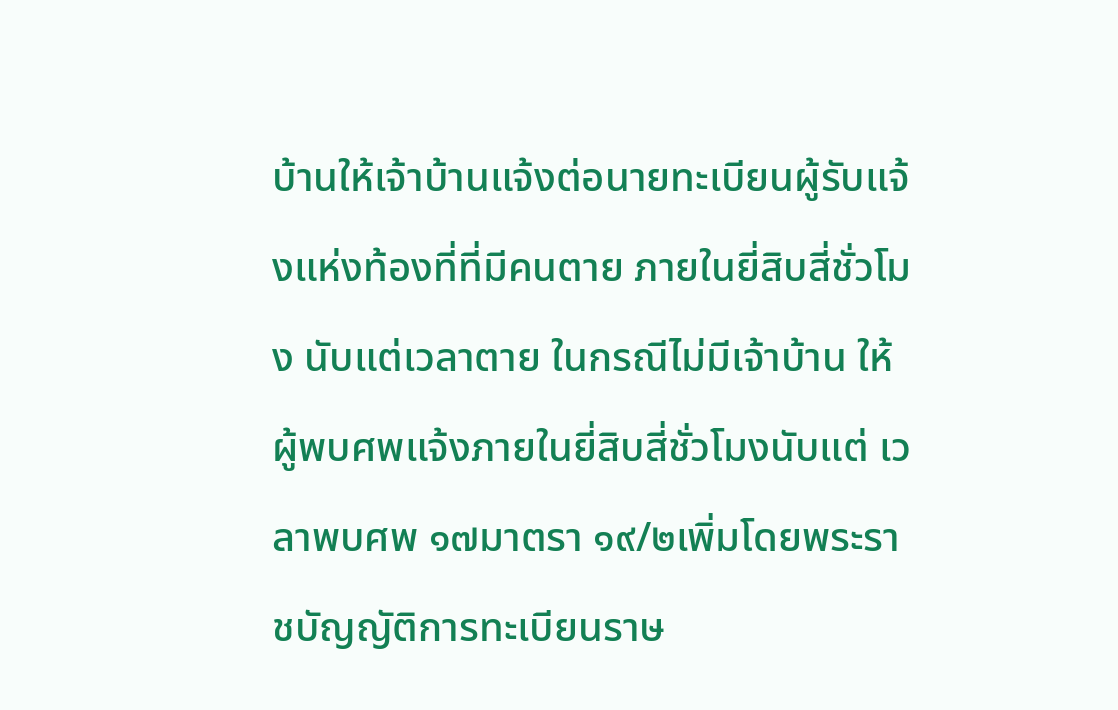บ้านให้เจ้าบ้านแจ้งต่อนายทะเบียนผู้รับแจ้งแห่งท้องที่ที่มีคนตาย ภายในยี่สิบสี่ชั่วโมง นับแต่เวลาตาย ในกรณีไม่มีเจ้าบ้าน ให้ผู้พบศพแจ้งภายในยี่สิบสี่ชั่วโมงนับแต่ เวลาพบศพ ๑๗มาตรา ๑๙/๒เพิ่มโดยพระราชบัญญัติการทะเบียนราษ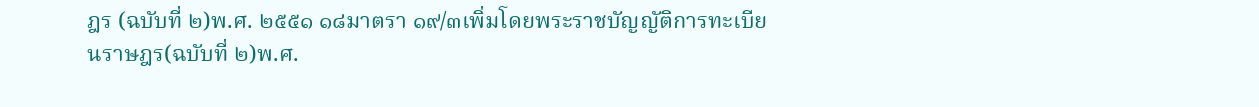ฎร (ฉบับที่ ๒)พ.ศ. ๒๕๕๑ ๑๘มาตรา ๑๙/๓เพิ่มโดยพระราชบัญญัติการทะเบียนราษฎร(ฉบับที่ ๒)พ.ศ.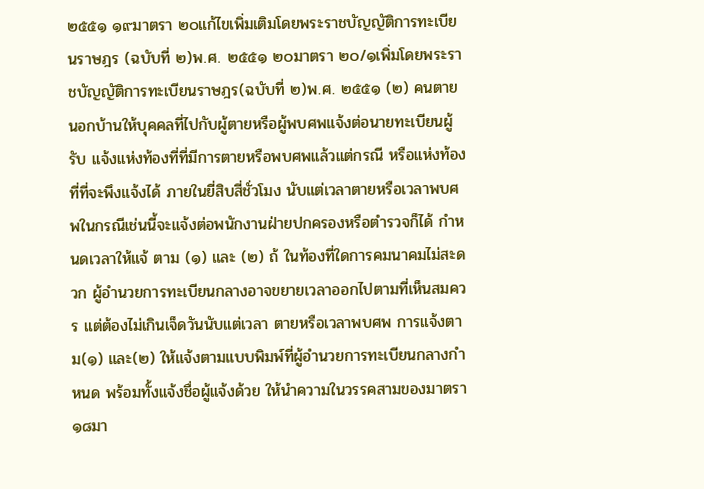๒๕๕๑ ๑๙มาตรา ๒๐แก้ไขเพิ่มเติมโดยพระราชบัญญัติการทะเบียนราษฎร (ฉบับที่ ๒)พ.ศ. ๒๕๕๑ ๒๐มาตรา ๒๐/๑เพิ่มโดยพระราชบัญญัติการทะเบียนราษฎร(ฉบับที่ ๒)พ.ศ. ๒๕๕๑ (๒) คนตายนอกบ้านให้บุคคลที่ไปกับผู้ตายหรือผู้พบศพแจ้งต่อนายทะเบียนผู้รับ แจ้งแห่งท้องที่ที่มีการตายหรือพบศพแล้วแต่กรณี หรือแห่งท้องที่ที่จะพึงแจ้งได้ ภายในยี่สิบสี่ชั่วโมง นับแต่เวลาตายหรือเวลาพบศพในกรณีเช่นนี้จะแจ้งต่อพนักงานฝ่ายปกครองหรือตำรวจก็ได้ กำหนดเวลาให้แจ้ ตาม (๑) และ (๒) ถ้ ในท้องที่ใดการคมนาคมไม่สะดวก ผู้อำนวยการทะเบียนกลางอาจขยายเวลาออกไปตามที่เห็นสมควร แต่ต้องไม่เกินเจ็ดวันนับแต่เวลา ตายหรือเวลาพบศพ การแจ้งตาม(๑) และ(๒) ให้แจ้งตามแบบพิมพ์ที่ผู้อำนวยการทะเบียนกลางกำหนด พร้อมทั้งแจ้งชื่อผู้แจ้งด้วย ให้นำความในวรรคสามของมาตรา ๑๘มา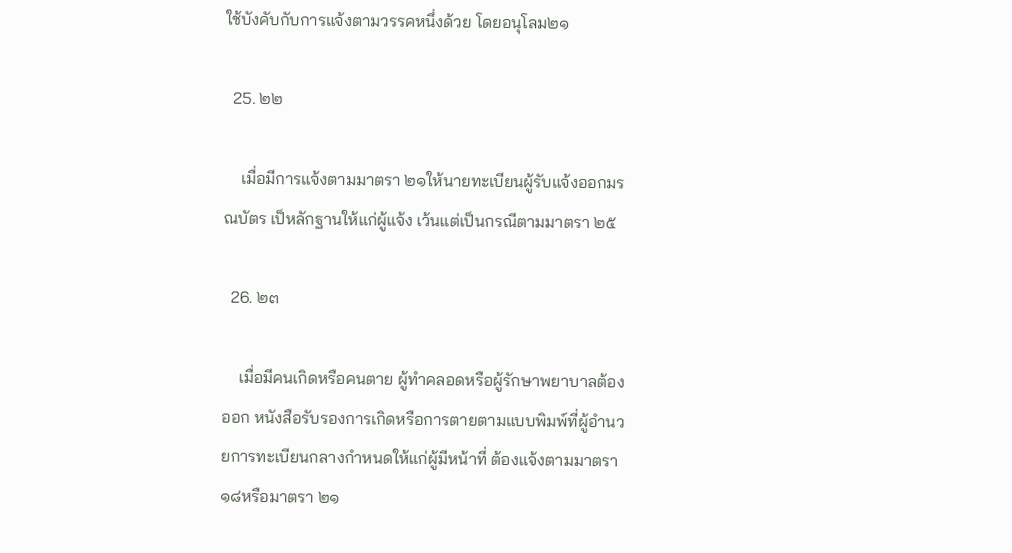ใช้บังคับกับการแจ้งตามวรรคหนึ่งด้วย โดยอนุโลม๒๑

  25. ๒๒

    เมื่อมีการแจ้งตามมาตรา ๒๑ให้นายทะเบียนผู้รับแจ้งออกมรณบัตร เป็หลักฐานให้แก่ผู้แจ้ง เว้นแต่เป็นกรณีตามมาตรา ๒๕

  26. ๒๓

    เมื่อมีคนเกิดหรือคนตาย ผู้ทำคลอดหรือผู้รักษาพยาบาลต้องออก หนังสือรับรองการเกิดหรือการตายตามแบบพิมพ์ที่ผู้อำนวยการทะเบียนกลางกำหนดให้แก่ผู้มีหน้าที่ ต้องแจ้งตามมาตรา ๑๘หรือมาตรา ๒๑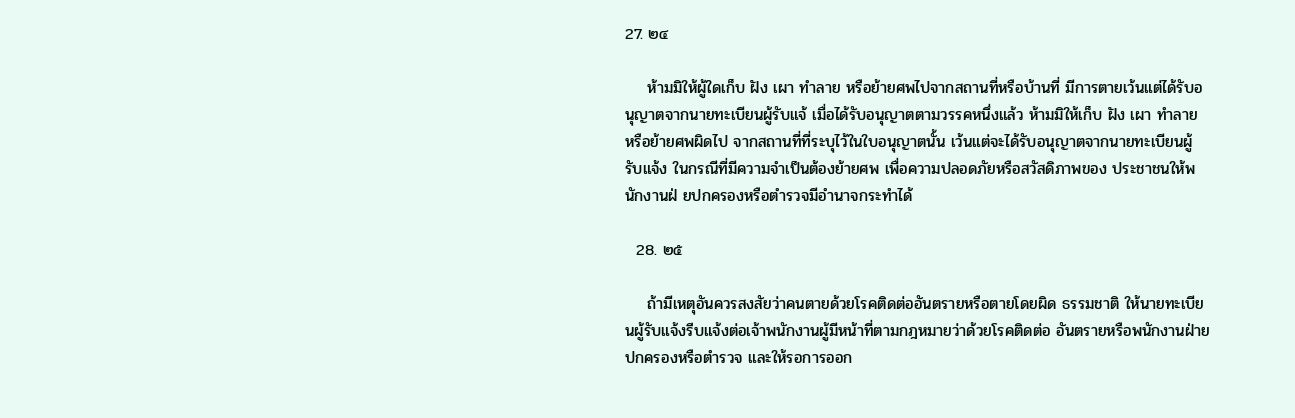27. ๒๔

    ห้ามมิให้ผู้ใดเก็บ ฝัง เผา ทำลาย หรือย้ายศพไปจากสถานที่หรือบ้านที่ มีการตายเว้นแต่ได้รับอนุญาตจากนายทะเบียนผู้รับแจ้ เมื่อได้รับอนุญาตตามวรรคหนึ่งแล้ว ห้ามมิให้เก็บ ฝัง เผา ทำลาย หรือย้ายศพผิดไป จากสถานที่ที่ระบุไว้ในใบอนุญาตนั้น เว้นแต่จะได้รับอนุญาตจากนายทะเบียนผู้รับแจ้ง ในกรณีที่มีความจำเป็นต้องย้ายศพ เพื่อความปลอดภัยหรือสวัสดิภาพของ ประชาชนให้พนักงานฝ่ ยปกครองหรือตำรวจมีอำนาจกระทำได้

  28. ๒๕

    ถ้ามีเหตุอันควรสงสัยว่าคนตายด้วยโรคติดต่ออันตรายหรือตายโดยผิด ธรรมชาติ ให้นายทะเบียนผู้รับแจ้งรีบแจ้งต่อเจ้าพนักงานผู้มีหน้าที่ตามกฎหมายว่าด้วยโรคติดต่อ อันตรายหรือพนักงานฝ่ายปกครองหรือตำรวจ และให้รอการออก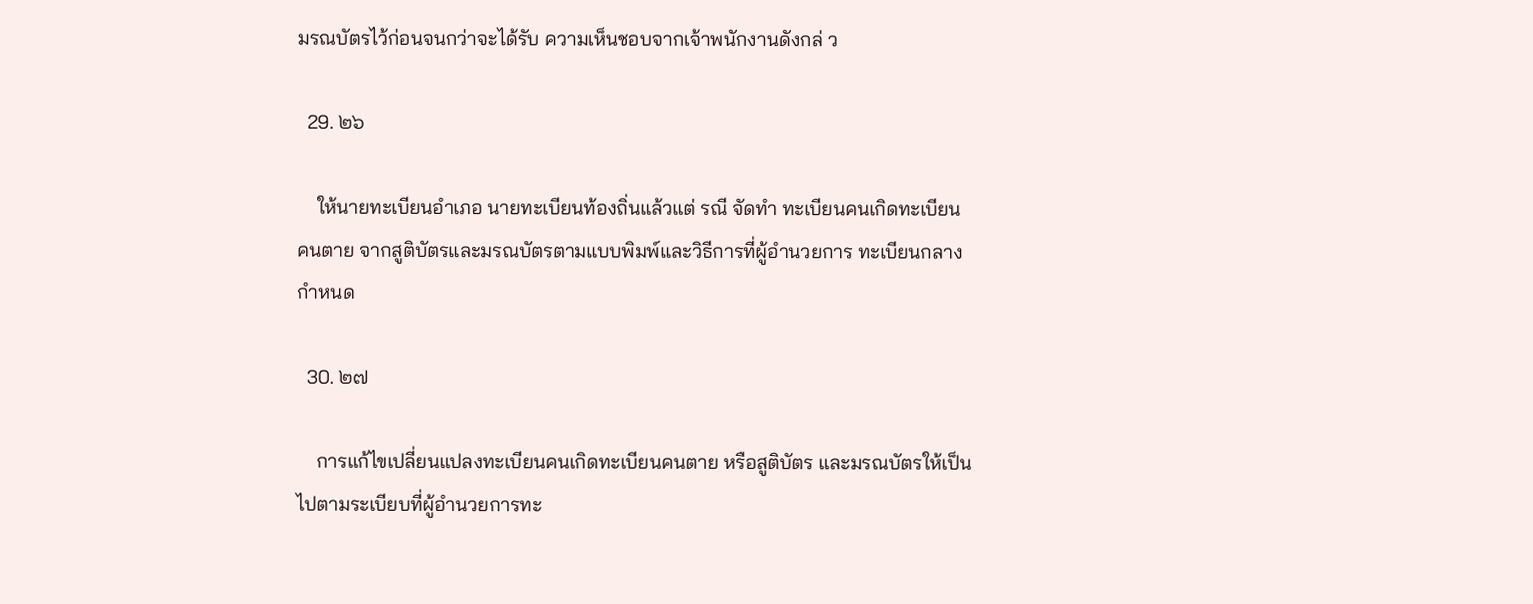มรณบัตรไว้ก่อนจนกว่าจะได้รับ ความเห็นชอบจากเจ้าพนักงานดังกล่ ว

  29. ๒๖

    ให้นายทะเบียนอำเภอ นายทะเบียนท้องถิ่นแล้วแต่ รณี จัดทำ ทะเบียนคนเกิดทะเบียนคนตาย จากสูติบัตรและมรณบัตรตามแบบพิมพ์และวิธีการที่ผู้อำนวยการ ทะเบียนกลางกำหนด

  30. ๒๗

    การแก้ไขเปลี่ยนแปลงทะเบียนคนเกิดทะเบียนคนตาย หรือสูติบัตร และมรณบัตรให้เป็นไปตามระเบียบที่ผู้อำนวยการทะ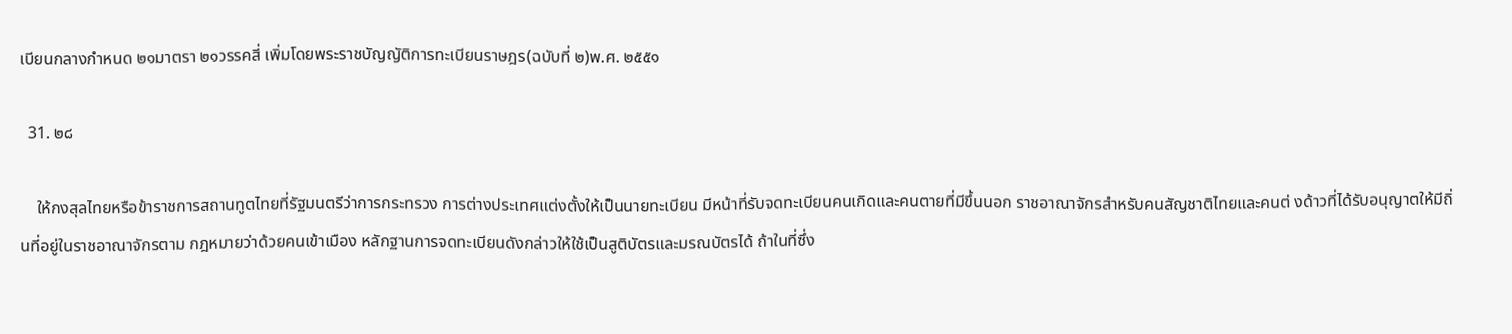เบียนกลางกำหนด ๒๑มาตรา ๒๑วรรคสี่ เพิ่มโดยพระราชบัญญัติการทะเบียนราษฎร(ฉบับที่ ๒)พ.ศ. ๒๕๕๑

  31. ๒๘

    ให้กงสุลไทยหรือข้าราชการสถานทูตไทยที่รัฐมนตรีว่าการกระทรวง การต่างประเทศแต่งตั้งให้เป็นนายทะเบียน มีหน้าที่รับจดทะเบียนคนเกิดและคนตายที่มีขึ้นนอก ราชอาณาจักรสำหรับคนสัญชาติไทยและคนต่ งด้าวที่ได้รับอนุญาตให้มีถิ่นที่อยู่ในราชอาณาจักรตาม กฎหมายว่าด้วยคนเข้าเมือง หลักฐานการจดทะเบียนดังกล่าวให้ใช้เป็นสูติบัตรและมรณบัตรได้ ถ้าในที่ซึ่ง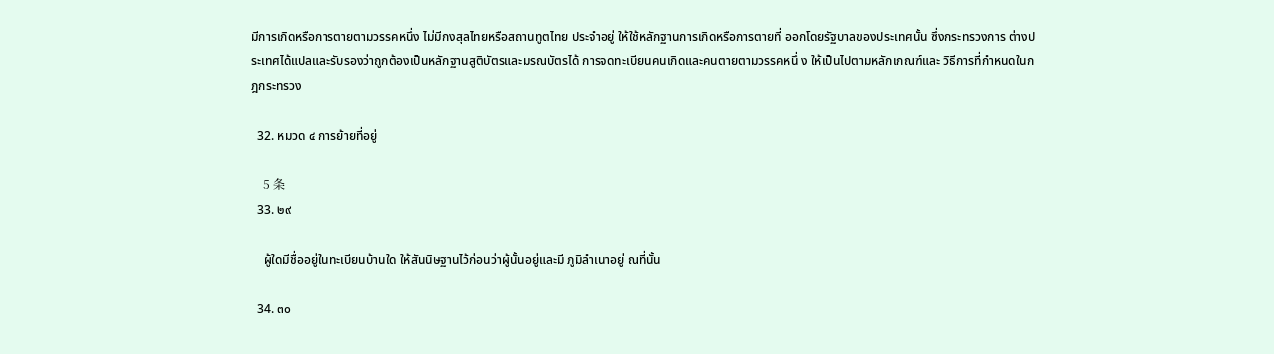มีการเกิดหรือการตายตามวรรคหนึ่ง ไม่มีกงสุลไทยหรือสถานทูตไทย ประจำอยู่ ให้ใช้หลักฐานการเกิดหรือการตายที่ ออกโดยรัฐบาลของประเทศนั้น ซึ่งกระทรวงการ ต่างประเทศได้แปลและรับรองว่าถูกต้องเป็นหลักฐานสูติบัตรและมรณบัตรได้ การจดทะเบียนคนเกิดและคนตายตามวรรคหนึ่ ง ให้เป็นไปตามหลักเกณฑ์และ วิธีการที่กำหนดในกฎกระทรวง

  32. หมวด ๔ การย้ายที่อยู่

    5 条
  33. ๒๙

    ผู้ใดมีชื่ออยู่ในทะเบียนบ้านใด ให้สันนิษฐานไว้ก่อนว่าผู้นั้นอยู่และมี ภูมิลำเนาอยู่ ณที่นั้น

  34. ๓๐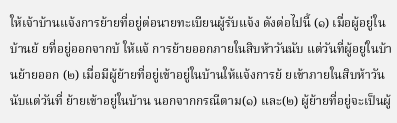ให้เจ้าบ้านแจ้งการย้ายที่อยู่ต่อนายทะเบียนผู้รับแจ้ง ดังต่อไปนี้ (๑) เมื่อผู้อยู่ในบ้านย้ ยที่อยู่ออกจากบ้ ให้แจ้ การย้ายออกภายในสิบห้าวันนับ แต่วันที่ผู้อยู่ในบ้านย้ายออก (๒) เมื่อมีผู้ย้ายที่อยู่เข้าอยู่ในบ้านให้แจ้งการย้ ยเข้าภายในสิบห้าวัน นับแต่วันที่ ย้ายเข้าอยู่ในบ้าน นอกจากกรณีตาม(๑) และ(๒) ผู้ย้ายที่อยู่จะเป็นผู้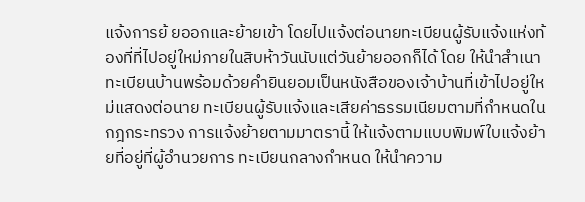แจ้งการย้ ยออกและย้ายเข้า โดยไปแจ้งต่อนายทะเบียนผู้รับแจ้งแห่งท้องที่ที่ไปอยู่ใหม่ภายในสิบห้าวันนับแต่วันย้ายออกก็ได้ โดย ให้นำสำเนาทะเบียนบ้านพร้อมด้วยคำยินยอมเป็นหนังสือของเจ้าบ้านที่เข้าไปอยู่ใหม่แสดงต่อนาย ทะเบียนผู้รับแจ้งและเสียค่าธรรมเนียมตามที่กำหนดในกฎกระทรวง การแจ้งย้ายตามมาตรานี้ ให้แจ้งตามแบบพิมพ์ใบแจ้งย้ายที่อยู่ที่ผู้อำนวยการ ทะเบียนกลางกำหนด ให้นำความ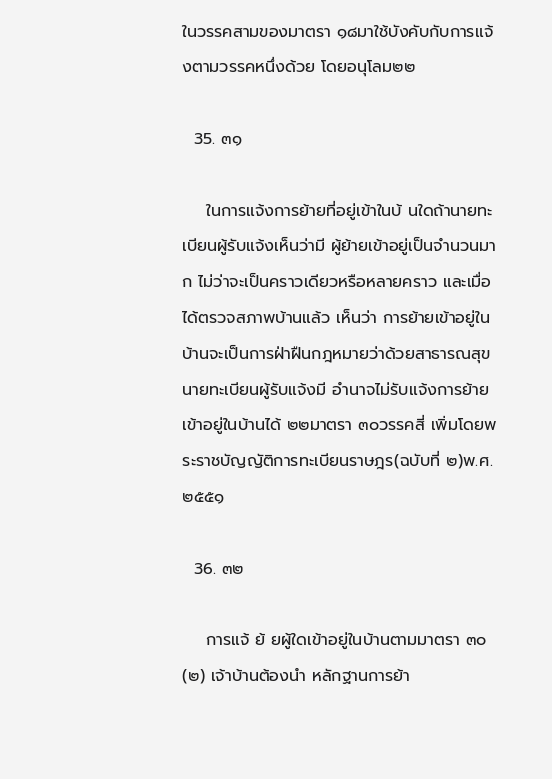ในวรรคสามของมาตรา ๑๘มาใช้บังคับกับการแจ้งตามวรรคหนึ่งด้วย โดยอนุโลม๒๒

  35. ๓๑

    ในการแจ้งการย้ายที่อยู่เข้าในบ้ นใดถ้านายทะเบียนผู้รับแจ้งเห็นว่ามี ผู้ย้ายเข้าอยู่เป็นจำนวนมาก ไม่ว่าจะเป็นคราวเดียวหรือหลายคราว และเมื่อได้ตรวจสภาพบ้านแล้ว เห็นว่า การย้ายเข้าอยู่ในบ้านจะเป็นการฝ่าฝืนกฎหมายว่าด้วยสาธารณสุขนายทะเบียนผู้รับแจ้งมี อำนาจไม่รับแจ้งการย้ายเข้าอยู่ในบ้านได้ ๒๒มาตรา ๓๐วรรคสี่ เพิ่มโดยพระราชบัญญัติการทะเบียนราษฎร(ฉบับที่ ๒)พ.ศ. ๒๕๕๑

  36. ๓๒

    การแจ้ ย้ ยผู้ใดเข้าอยู่ในบ้านตามมาตรา ๓๐(๒) เจ้าบ้านต้องนำ หลักฐานการย้า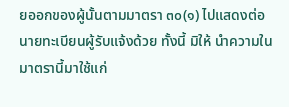ยออกของผู้นั้นตามมาตรา ๓๐(๑) ไปแสดงต่อนายทะเบียนผู้รับแจ้งด้วย ทั้งนี้ มิให้ นำความในมาตรานี้มาใช้แก่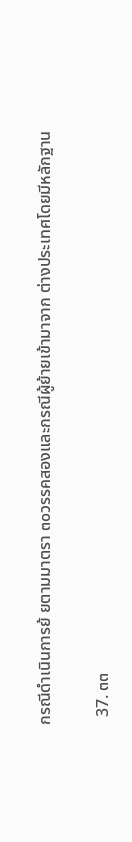กรณีดำเนินการย้ ยตามมาตรา ๓๐วรรคสองและกรณีผู้ย้ายเข้ามาจาก ต่างประเทศโดยมีหลักฐาน

  37. ๓๓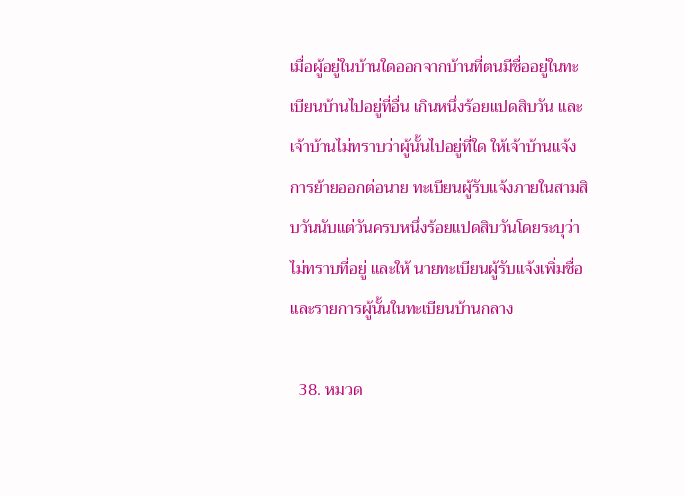เมื่อผู้อยู่ในบ้านใดออกจากบ้านที่ตนมีชื่ออยู่ในทะเบียนบ้านไปอยู่ที่อื่น เกินหนึ่งร้อยแปดสิบวัน และเจ้าบ้านไม่ทราบว่าผู้นั้นไปอยู่ที่ใด ให้เจ้าบ้านแจ้งการย้ายออกต่อนาย ทะเบียนผู้รับแจ้งภายในสามสิบวันนับแต่วันครบหนึ่งร้อยแปดสิบวันโดยระบุว่าไม่ทราบที่อยู่ และให้ นายทะเบียนผู้รับแจ้งเพิ่มชื่อและรายการผู้นั้นในทะเบียนบ้านกลาง

  38. หมวด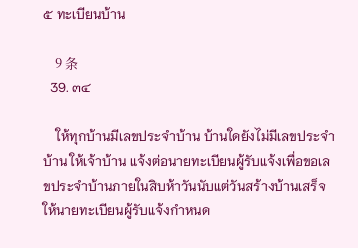๕ ทะเบียนบ้าน

    9 条
  39. ๓๔

    ให้ทุกบ้านมีเลขประจำบ้าน บ้านใดยังไม่มีเลขประจำบ้าน ให้เจ้าบ้าน แจ้งต่อนายทะเบียนผู้รับแจ้งเพื่อขอเลขประจำบ้านภายในสิบห้าวันนับแต่วันสร้างบ้านเสร็จ ให้นายทะเบียนผู้รับแจ้งกำหนด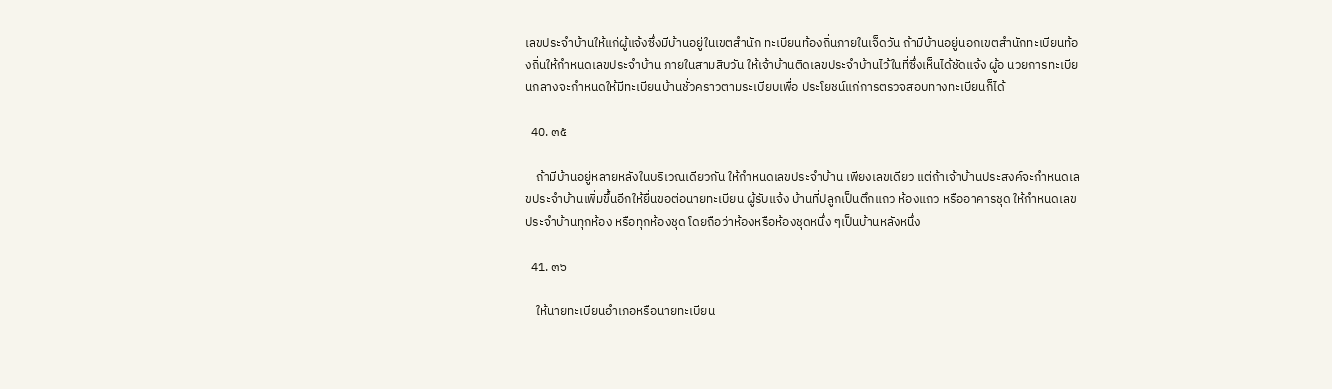เลขประจำบ้านให้แก่ผู้แจ้งซึ่งมีบ้านอยู่ในเขตสำนัก ทะเบียนท้องถิ่นภายในเจ็ดวัน ถ้ามีบ้านอยู่นอกเขตสำนักทะเบียนท้องถิ่นให้กำหนดเลขประจำบ้าน ภายในสามสิบวัน ให้เจ้าบ้านติดเลขประจำบ้านไว้ในที่ซึ่งเห็นได้ชัดแจ้ง ผู้อ นวยการทะเบียนกลางจะกำหนดให้มีทะเบียนบ้านชั่วคราวตามระเบียบเพื่อ ประโยชน์แก่การตรวจสอบทางทะเบียนก็ได้

  40. ๓๕

    ถ้ามีบ้านอยู่หลายหลังในบริเวณเดียวกัน ให้กำหนดเลขประจำบ้าน เพียงเลขเดียว แต่ถ้าเจ้าบ้านประสงค์จะกำหนดเลขประจำบ้านเพิ่มขึ้นอีกให้ยื่นขอต่อนายทะเบียน ผู้รับแจ้ง บ้านที่ปลูกเป็นตึกแถว ห้องแถว หรืออาคารชุด ให้กำหนดเลขประจำบ้านทุกห้อง หรือทุกห้องชุด โดยถือว่าห้องหรือห้องชุดหนึ่ง ๆเป็นบ้านหลังหนึ่ง

  41. ๓๖

    ให้นายทะเบียนอำเภอหรือนายทะเบียน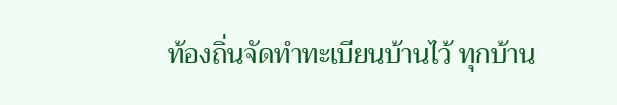ท้องถิ่นจัดทำทะเบียนบ้านไว้ ทุกบ้าน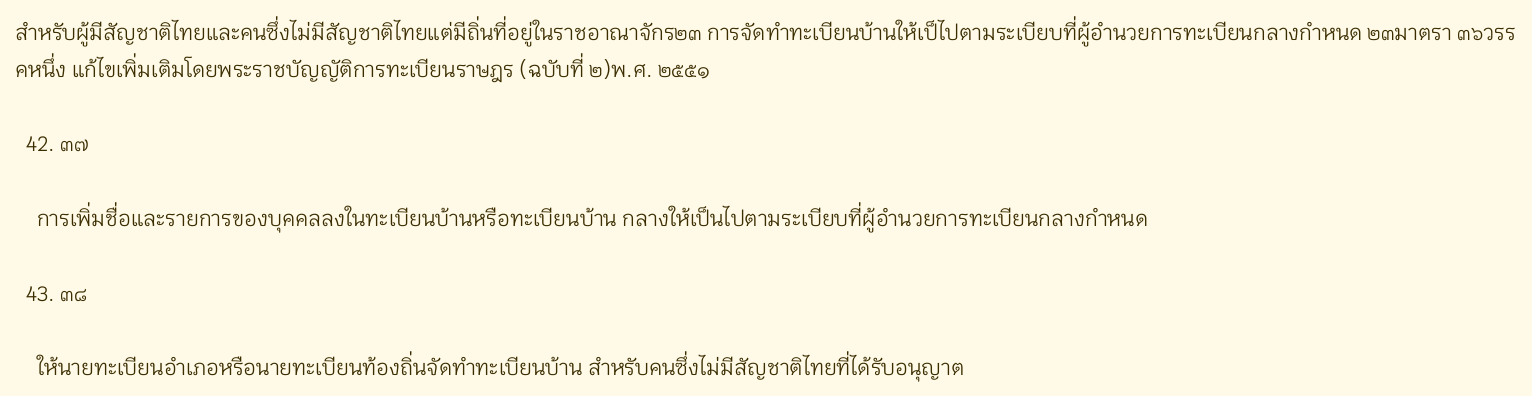สำหรับผู้มีสัญชาติไทยและคนซึ่งไม่มีสัญชาติไทยแต่มีถิ่นที่อยู่ในราชอาณาจักร๒๓ การจัดทำทะเบียนบ้านให้เป็ไปตามระเบียบที่ผู้อำนวยการทะเบียนกลางกำหนด ๒๓มาตรา ๓๖วรรคหนึ่ง แก้ไขเพิ่มเติมโดยพระราชบัญญัติการทะเบียนราษฎร (ฉบับที่ ๒)พ.ศ. ๒๕๕๑

  42. ๓๗

    การเพิ่มชื่อและรายการของบุคคลลงในทะเบียนบ้านหรือทะเบียนบ้าน กลางให้เป็นไปตามระเบียบที่ผู้อำนวยการทะเบียนกลางกำหนด

  43. ๓๘

    ให้นายทะเบียนอำเภอหรือนายทะเบียนท้องถิ่นจัดทำทะเบียนบ้าน สำหรับคนซึ่งไม่มีสัญชาติไทยที่ได้รับอนุญาต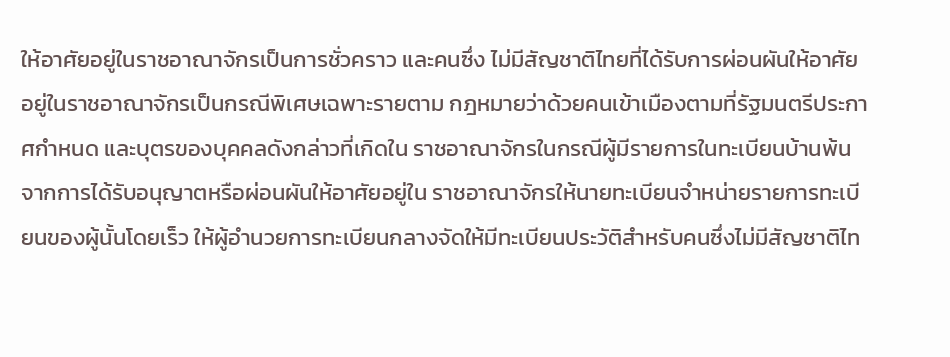ให้อาศัยอยู่ในราชอาณาจักรเป็นการชั่วคราว และคนซึ่ง ไม่มีสัญชาติไทยที่ได้รับการผ่อนผันให้อาศัยอยู่ในราชอาณาจักรเป็นกรณีพิเศษเฉพาะรายตาม กฎหมายว่าด้วยคนเข้าเมืองตามที่รัฐมนตรีประกาศกำหนด และบุตรของบุคคลดังกล่าวที่เกิดใน ราชอาณาจักรในกรณีผู้มีรายการในทะเบียนบ้านพ้นจากการได้รับอนุญาตหรือผ่อนผันให้อาศัยอยู่ใน ราชอาณาจักรให้นายทะเบียนจำหน่ายรายการทะเบียนของผู้นั้นโดยเร็ว ให้ผู้อำนวยการทะเบียนกลางจัดให้มีทะเบียนประวัติสำหรับคนซึ่งไม่มีสัญชาติไท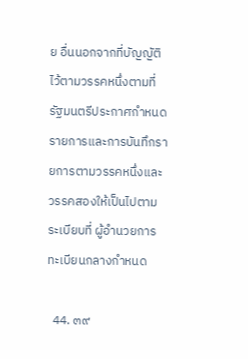ย อื่นนอกจากที่บัญญัติไว้ตามวรรคหนึ่งตามที่รัฐมนตรีประกาศกำหนด รายการและการบันทึกรายการตามวรรคหนึ่งและวรรคสองให้เป็นไปตามระเบียบที่ ผู้อำนวยการทะเบียนกลางกำหนด

  44. ๓๙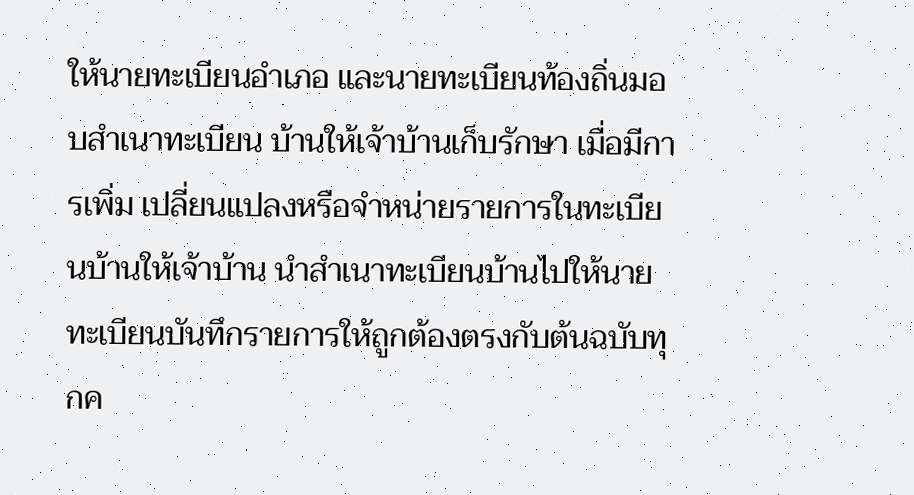ให้นายทะเบียนอำเภอ และนายทะเบียนท้องถิ่นมอบสำเนาทะเบียน บ้านให้เจ้าบ้านเก็บรักษา เมื่อมีการเพิ่ม เปลี่ยนแปลงหรือจำหน่ายรายการในทะเบียนบ้านให้เจ้าบ้าน นำสำเนาทะเบียนบ้านไปให้นายทะเบียนบันทึกรายการให้ถูกต้องตรงกับต้นฉบับทุกค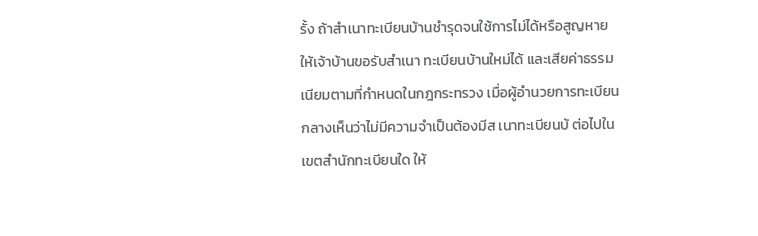รั้ง ถ้าสำเนาทะเบียนบ้านชำรุดจนใช้การไม่ได้หรือสูญหาย ให้เจ้าบ้านขอรับสำเนา ทะเบียนบ้านใหม่ได้ และเสียค่าธรรมเนียมตามที่กำหนดในกฎกระทรวง เมื่อผู้อำนวยการทะเบียนกลางเห็นว่าไม่มีความจำเป็นต้องมีส เนาทะเบียนบ้ ต่อไปในเขตสำนักทะเบียนใด ให้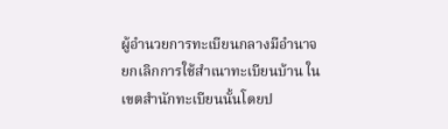ผู้อำนวยการทะเบียนกลางมีอำนาจยกเลิกการใช้สำเนาทะเบียนบ้าน ในเขตสำนักทะเบียนนั้นโดยป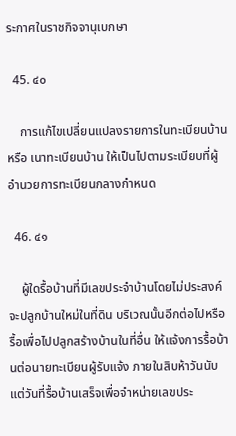ระกาศในราชกิจจานุเบกษา

  45. ๔๐

    การแก้ไขเปลี่ยนแปลงรายการในทะเบียนบ้านหรือ เนาทะเบียนบ้าน ให้เป็นไปตามระเบียบที่ผู้อำนวยการทะเบียนกลางกำหนด

  46. ๔๑

    ผู้ใดรื้อบ้านที่มีเลขประจำบ้านโดยไม่ประสงค์จะปลูกบ้านใหม่ในที่ดิน บริเวณนั้นอีกต่อไปหรือรื้อเพื่อไปปลูกสร้างบ้านในที่อื่น ให้แจ้งการรื้อบ้านต่อนายทะเบียนผู้รับแจ้ง ภายในสิบห้าวันนับแต่วันที่รื้อบ้านเสร็จเพื่อจำหน่ายเลขประ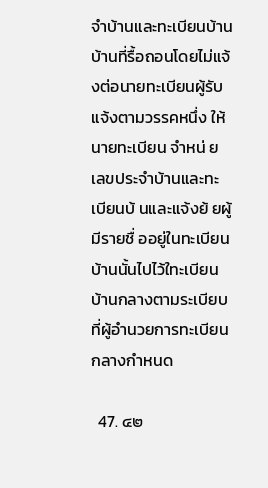จำบ้านและทะเบียนบ้าน บ้านที่รื้อถอนโดยไม่แจ้งต่อนายทะเบียนผู้รับแจ้งตามวรรคหนึ่ง ให้นายทะเบียน จำหน่ ยเลขประจำบ้านและทะเบียนบ้ นและแจ้งย้ ยผู้มีรายชื่ ออยู่ในทะเบียนบ้านนั้นไปไว้ใทะเบียนบ้านกลางตามระเบียบที่ผู้อำนวยการทะเบียนกลางกำหนด

  47. ๔๒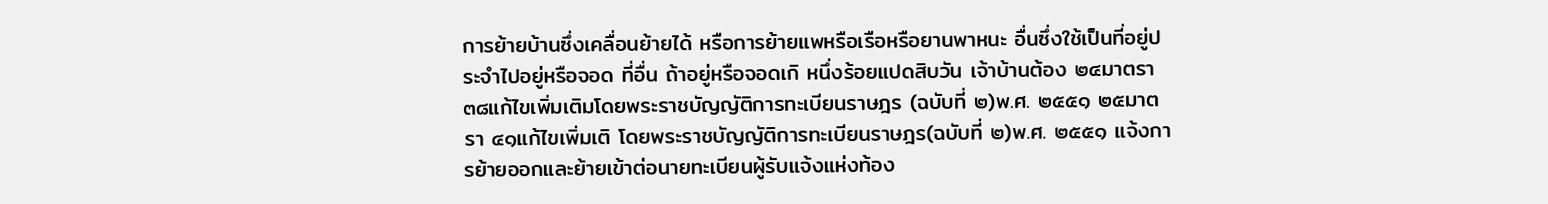การย้ายบ้านซึ่งเคลื่อนย้ายได้ หรือการย้ายแพหรือเรือหรือยานพาหนะ อื่นซึ่งใช้เป็นที่อยู่ประจำไปอยู่หรือจอด ที่อื่น ถ้าอยู่หรือจอดเกิ หนึ่งร้อยแปดสิบวัน เจ้าบ้านต้อง ๒๔มาตรา ๓๘แก้ไขเพิ่มเติมโดยพระราชบัญญัติการทะเบียนราษฎร (ฉบับที่ ๒)พ.ศ. ๒๕๕๑ ๒๕มาตรา ๔๑แก้ไขเพิ่มเติ โดยพระราชบัญญัติการทะเบียนราษฎร(ฉบับที่ ๒)พ.ศ. ๒๕๕๑ แจ้งการย้ายออกและย้ายเข้าต่อนายทะเบียนผู้รับแจ้งแห่งท้อง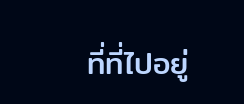ที่ที่ไปอยู่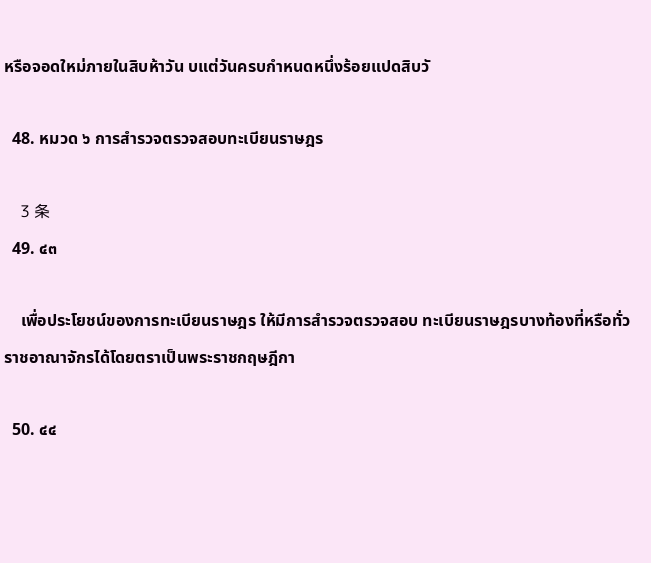หรือจอดใหม่ภายในสิบห้าวัน บแต่วันครบกำหนดหนึ่งร้อยแปดสิบวั

  48. หมวด ๖ การสำรวจตรวจสอบทะเบียนราษฎร

    3 条
  49. ๔๓

    เพื่อประโยชน์ของการทะเบียนราษฎร ให้มีการสำรวจตรวจสอบ ทะเบียนราษฎรบางท้องที่หรือทั่วราชอาณาจักรได้โดยตราเป็นพระราชกฤษฎีกา

  50. ๔๔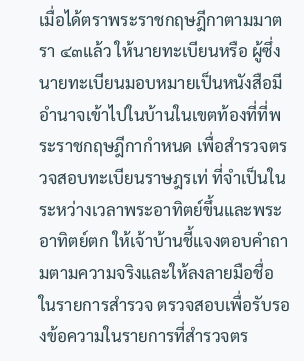เมื่อได้ตราพระราชกฤษฎีกาตามมาตรา ๔๓แล้ว ให้นายทะเบียนหรือ ผู้ซึ่งนายทะเบียนมอบหมายเป็นหนังสือมีอำนาจเข้าไปในบ้านในเขตท้องที่ที่พระราชกฤษฎีกากำหนด เพื่อสำรวจตรวจสอบทะเบียนราษฎรเท่ ที่จำเป็นในระหว่างเวลาพระอาทิตย์ขึ้นและพระอาทิตย์ตก ให้เจ้าบ้านชี้แจงตอบคำถามตามความจริงและให้ลงลายมือชื่อในรายการสำรวจ ตรวจสอบเพื่อรับรองข้อความในรายการที่สำรวจตร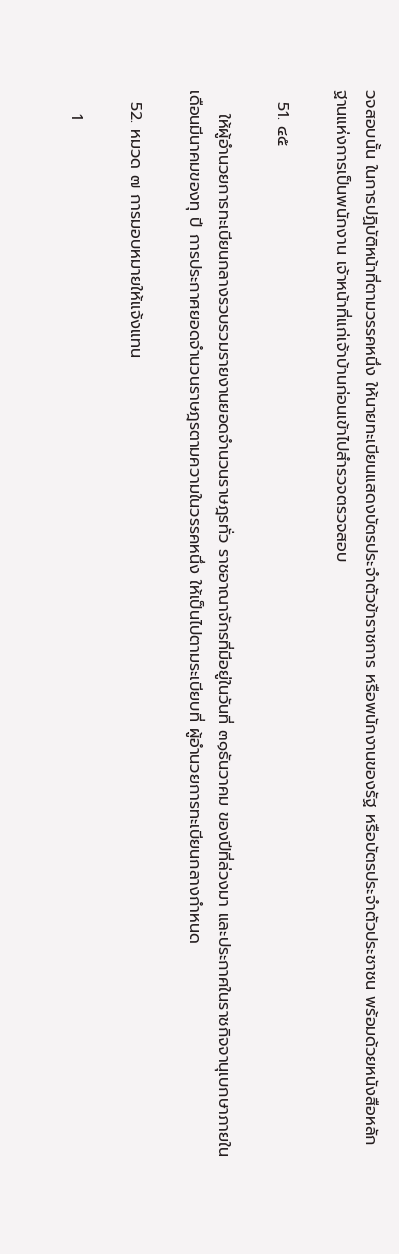วจสอบนั้น ในการปฏิบัติหน้าที่ตามวรรคหนึ่ง ให้นายทะเบียนแสดงบัตรประจำตัวข้าราชการ หรือพนักงานของรัฐ หรือบัตรประจำตัวประชาชน พร้อมด้วยหนังสือหลักฐานแห่งการเป็นพนักงาน เจ้าหน้าที่แก่เจ้าบ้านก่อนเข้าไปสำรวจตรวจสอบ

  51. ๔๕

    ให้ผู้อำนวยการทะเบียนกลางรวบรวมรายงานยอดจำนวนราษฎรทั่ว ราชอาณาจักรที่มีอยู่ในวันที่ ๓๑ธันวาคม ของปีที่ล่วงมา และประกาศในราชกิจจานุเบกษาภายใน เดือนมีนาคมของทุ ปี การประกาศยอดจำนวนราษฎรตามความในวรรคหนึ่ง ให้เป็นไปตามระเบียบที่ ผู้อำนวยการทะเบียนกลางกำหนด

  52. หมวด ๗ การมอบหมายให้แจ้งแทน

    1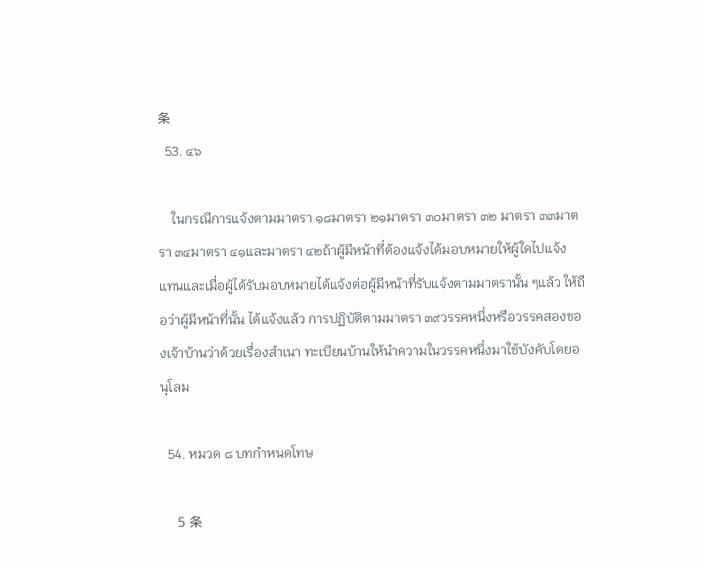条
  53. ๔๖

    ในกรณีการแจ้งตามมาตรา ๑๘มาตรา ๒๑มาตรา ๓๐มาตรา ๓๒ มาตรา ๓๓มาตรา ๓๔มาตรา ๔๑และมาตรา ๔๒ถ้าผู้มีหน้าที่ต้องแจ้งได้มอบหมายให้ผู้ใดไปแจ้ง แทนและเมื่อผู้ได้รับมอบหมายได้แจ้งต่อผู้มีหน้าที่รับแจ้งตามมาตรานั้น ๆแล้ว ให้ถือว่าผู้มีหน้าที่นั้น ได้แจ้งแล้ว การปฏิบัติตามมาตรา ๓๙วรรคหนึ่งหรือวรรคสองของเจ้าบ้านว่าด้วยเรื่องสำเนา ทะเบียนบ้านให้นำความในวรรคหนึ่งมาใช้บังคับโดยอนุโลม

  54. หมวด ๘ บทกำหนดโทษ

    5 条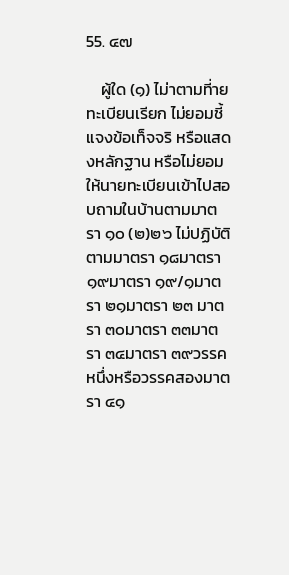55. ๔๗

    ผู้ใด (๑) ไม่าตามที่ายทะเบียนเรียก ไม่ยอมชี้ แจงข้อเท็จจริ หรือแสดงหลักฐาน หรือไม่ยอมให้นายทะเบียนเข้าไปสอบถามในบ้านตามมาตรา ๑๐ (๒)๒๖ ไม่ปฏิบัติตามมาตรา ๑๘มาตรา ๑๙มาตรา ๑๙/๑มาตรา ๒๑มาตรา ๒๓ มาตรา ๓๐มาตรา ๓๓มาตรา ๓๔มาตรา ๓๙วรรคหนึ่งหรือวรรคสองมาตรา ๔๑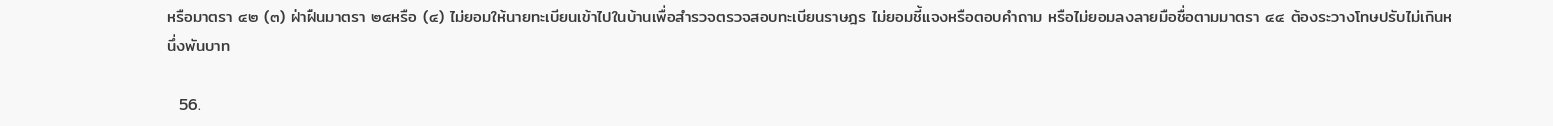หรือมาตรา ๔๒ (๓) ฝ่าฝืนมาตรา ๒๔หรือ (๔) ไม่ยอมให้นายทะเบียนเข้าไปในบ้านเพื่อสำรวจตรวจสอบทะเบียนราษฎร ไม่ยอมชี้แจงหรือตอบคำถาม หรือไม่ยอมลงลายมือชื่อตามมาตรา ๔๔ ต้องระวางโทษปรับไม่เกินหนึ่งพันบาท

  56.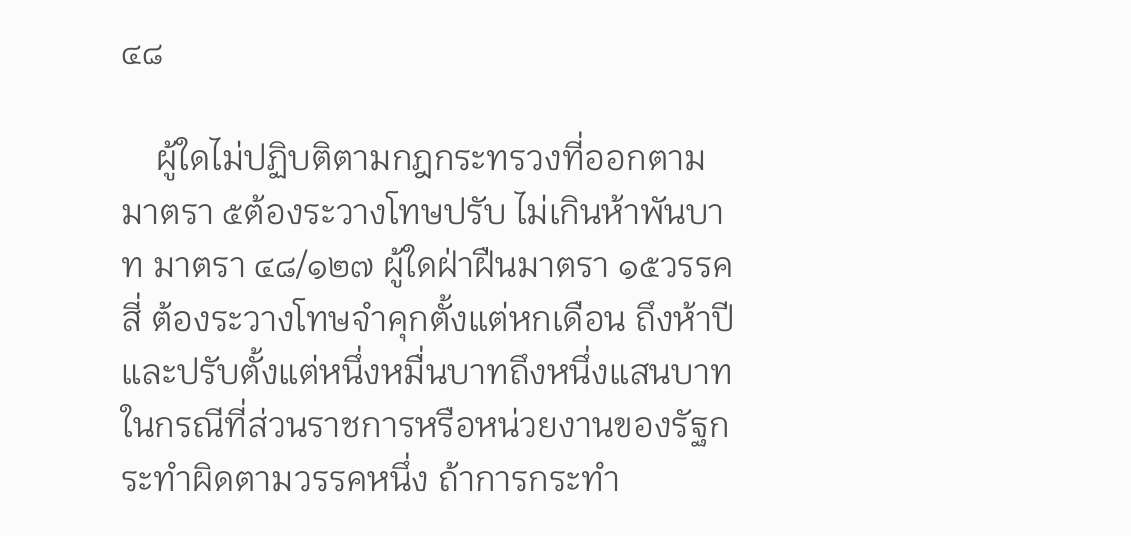๔๘

    ผู้ใดไม่ปฏิบติตามกฎกระทรวงที่ออกตามมาตรา ๕ต้องระวางโทษปรับ ไม่เกินห้าพันบาท มาตรา ๔๘/๑๒๗ ผู้ใดฝ่าฝืนมาตรา ๑๕วรรคสี่ ต้องระวางโทษจำคุกตั้งแต่หกเดือน ถึงห้าปี และปรับตั้งแต่หนึ่งหมื่นบาทถึงหนึ่งแสนบาท ในกรณีที่ส่วนราชการหรือหน่วยงานของรัฐกระทำผิดตามวรรคหนึ่ง ถ้าการกระทำ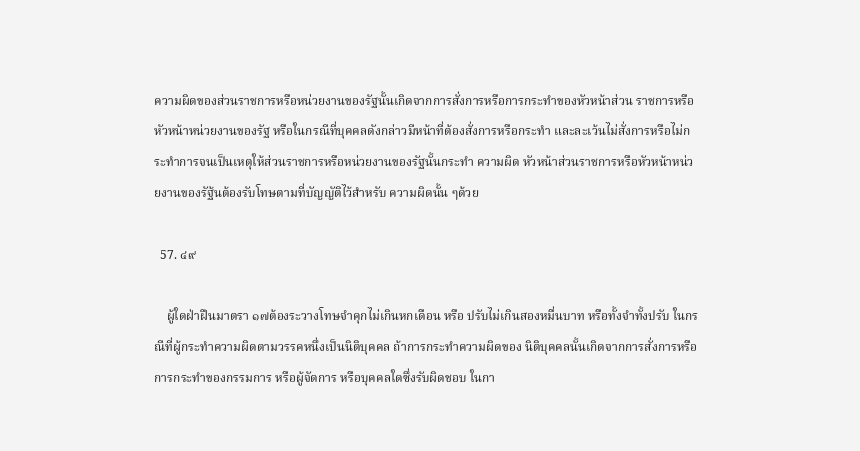ความผิดของส่วนราชการหรือหน่วยงานของรัฐนั้นเกิดจากการสั่งการหรือการกระทำของหัวหน้าส่วน ราชการหรือหัวหน้าหน่วยงานของรัฐ หรือในกรณีที่บุคคลดังกล่าวมีหน้าที่ต้องสั่งการหรือกระทำ และละเว้นไม่สั่งการหรือไม่กระทำการจนเป็นเหตุให้ส่วนราชการหรือหน่วยงานของรัฐนั้นกระทำ ความผิด หัวหน้าส่วนราชการหรือหัวหน้าหน่วยงานของรัฐ้นต้องรับโทษตามที่บัญญัติไว้สำหรับ ความผิดนั้น ๆด้วย

  57. ๔๙

    ผู้ใดฝ่าฝืนมาตรา ๑๗ต้องระวางโทษจำคุกไม่เกินหกเดือน หรือ ปรับไม่เกินสองหมื่นบาท หรือทั้งจำทั้งปรับ ในกรณีที่ผู้กระทำความผิดตามวรรคหนึ่งเป็นนิติบุคคล ถ้าการกระทำความผิดของ นิติบุคคลนั้นเกิดจากการสั่งการหรือการกระทำของกรรมการ หรือผู้จัดการ หรือบุคคลใดซึ่งรับผิดชอบ ในกา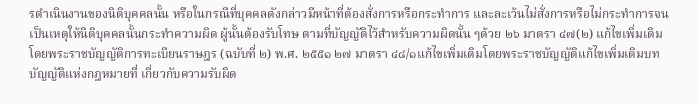รดำเนินงานของนิติบุคคลนั้น หรือในกรณีที่บุคคลดังกล่าวมีหน้าที่ต้องสั่งการหรือกระทำการ และละเว้นไม่สั่งการหรือไม่กระทำการจนเป็นเหตุให้นิติบุคคลนั้นกระทำความผิด ผู้นั้นต้องรับโทษ ตามที่บัญญัติไว้สำหรับความผิดนั้น ๆด้วย ๒๖ มาตรา ๔๗(๒) แก้ไขเพิ่มเติมโดยพระราชบัญญัติการทะเบียนราษฎร (ฉบับที่ ๒) พ.ศ. ๒๕๕๑ ๒๗ มาตรา ๔๘/๑แก้ไขเพิ่มเติมโดยพระราชบัญญัติแก้ไขเพิ่มเติมบทบัญญัติแห่งกฎหมายที่ เกี่ยวกับความรับผิด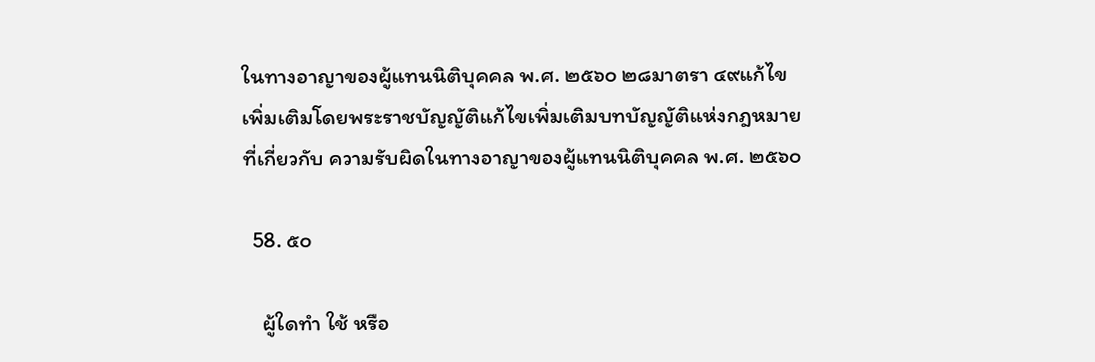ในทางอาญาของผู้แทนนิติบุคคล พ.ศ. ๒๕๖๐ ๒๘มาตรา ๔๙แก้ไขเพิ่มเติมโดยพระราชบัญญัติแก้ไขเพิ่มเติมบทบัญญัติแห่งกฎหมายที่เกี่ยวกับ ความรับผิดในทางอาญาของผู้แทนนิติบุคคล พ.ศ. ๒๕๖๐

  58. ๕๐

    ผู้ใดทำ ใช้ หรือ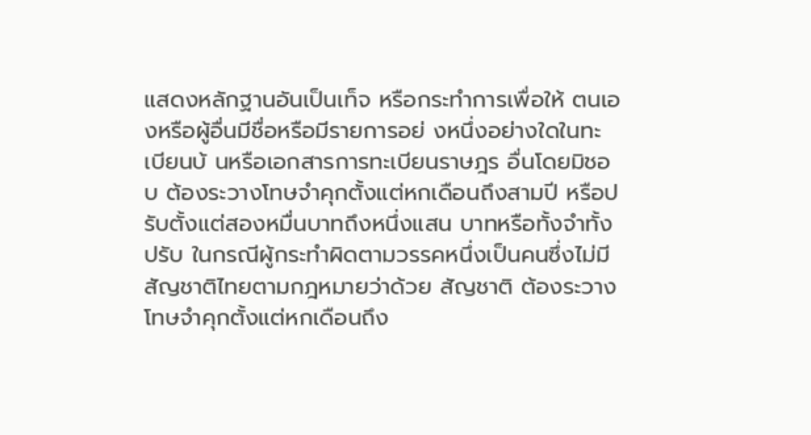แสดงหลักฐานอันเป็นเท็จ หรือกระทำการเพื่อให้ ตนเองหรือผู้อื่นมีชื่อหรือมีรายการอย่ งหนึ่งอย่างใดในทะเบียนบ้ นหรือเอกสารการทะเบียนราษฎร อื่นโดยมิชอบ ต้องระวางโทษจำคุกตั้งแต่หกเดือนถึงสามปี หรือปรับตั้งแต่สองหมื่นบาทถึงหนึ่งแสน บาทหรือทั้งจำทั้งปรับ ในกรณีผู้กระทำผิดตามวรรคหนึ่งเป็นคนซึ่งไม่มีสัญชาติไทยตามกฎหมายว่าด้วย สัญชาติ ต้องระวางโทษจำคุกตั้งแต่หกเดือนถึง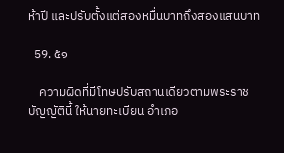ห้าปี และปรับตั้งแต่สองหมื่นบาทถึงสองแสนบาท

  59. ๕๑

    ความผิดที่มีโทษปรับสถานเดียวตามพระราชบัญญัตินี้ ให้นายทะเบียน อำเภอ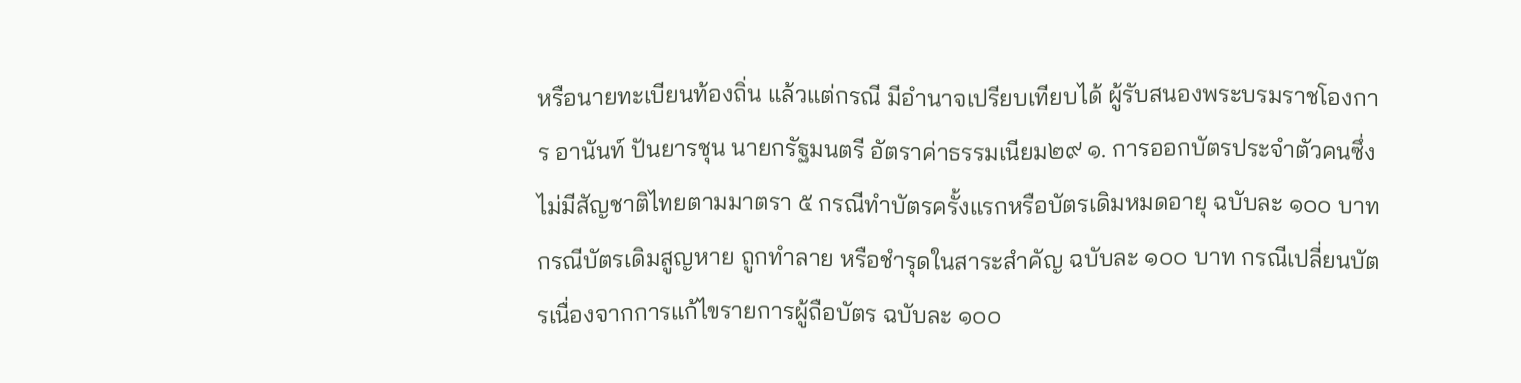หรือนายทะเบียนท้องถิ่น แล้วแต่กรณี มีอำนาจเปรียบเทียบได้ ผู้รับสนองพระบรมราชโองการ อานันท์ ปันยารชุน นายกรัฐมนตรี อัตราค่าธรรมเนียม๒๙ ๑. การออกบัตรประจำตัวคนซึ่งไม่มีสัญชาติไทยตามมาตรา ๕ กรณีทำบัตรครั้งแรกหรือบัตรเดิมหมดอายุ ฉบับละ ๑๐๐ บาท กรณีบัตรเดิมสูญหาย ถูกทำลาย หรือชำรุดในสาระสำคัญ ฉบับละ ๑๐๐ บาท กรณีเปลี่ยนบัตรเนื่องจากการแก้ไขรายการผู้ถือบัตร ฉบับละ ๑๐๐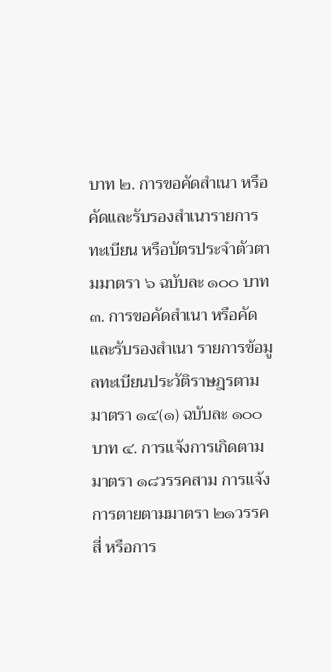บาท ๒. การขอคัดสำเนา หรือคัดและรับรองสำเนารายการทะเบียน หรือบัตรประจำตัวตามมาตรา ๖ ฉบับละ ๑๐๐ บาท ๓. การขอคัดสำเนา หรือคัดและรับรองสำเนา รายการข้อมูลทะเบียนประวัติราษฎรตามมาตรา ๑๔(๑) ฉบับละ ๑๐๐ บาท ๔. การแจ้งการเกิดตามมาตรา ๑๘วรรคสาม การแจ้งการตายตามมาตรา ๒๑วรรคสี่ หรือการ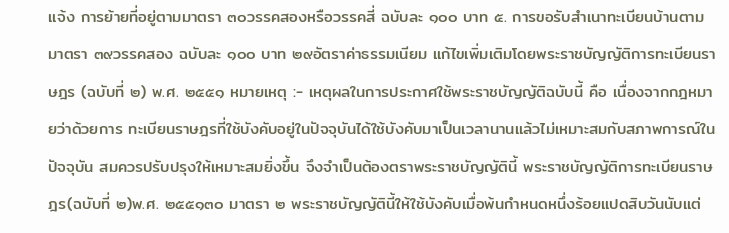แจ้ง การย้ายที่อยู่ตามมาตรา ๓๐วรรคสองหรือวรรคสี่ ฉบับละ ๑๐๐ บาท ๕. การขอรับสำเนาทะเบียนบ้านตามมาตรา ๓๙วรรคสอง ฉบับละ ๑๐๐ บาท ๒๙อัตราค่าธรรมเนียม แก้ไขเพิ่มเติมโดยพระราชบัญญัติการทะเบียนราษฎร (ฉบับที่ ๒) พ.ศ. ๒๕๕๑ หมายเหตุ :- เหตุผลในการประกาศใช้พระราชบัญญัติฉบับนี้ คือ เนื่องจากกฎหมายว่าด้วยการ ทะเบียนราษฎรที่ใช้บังคับอยู่ในปัจจุบันได้ใช้บังคับมาเป็นเวลานานแล้วไม่เหมาะสมกับสภาพการณ์ใน ปัจจุบัน สมควรปรับปรุงให้เหมาะสมยิ่งขึ้น จึงจำเป็นต้องตราพระราชบัญญัตินี้ พระราชบัญญัติการทะเบียนราษฎร(ฉบับที่ ๒)พ.ศ. ๒๕๕๑๓๐ มาตรา ๒ พระราชบัญญัตินี้ให้ใช้บังคับเมื่อพ้นกำหนดหนึ่งร้อยแปดสิบวันนับแต่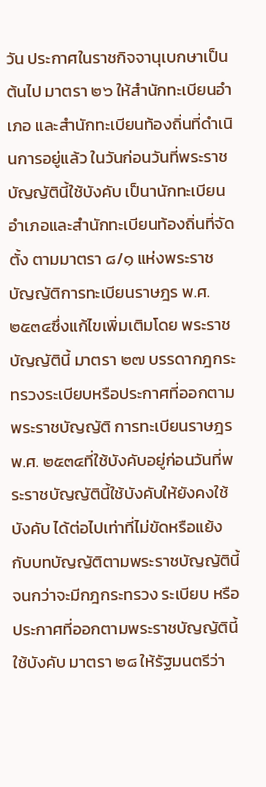วัน ประกาศในราชกิจจานุเบกษาเป็นต้นไป มาตรา ๒๖ ให้สำนักทะเบียนอำเภอ และสำนักทะเบียนท้องถิ่นที่ดำเนินการอยู่แล้ว ในวันก่อนวันที่พระราชบัญญัตินี้ใช้บังคับ เป็นานักทะเบียนอำเภอและสำนักทะเบียนท้องถิ่นที่จัดตั้ง ตามมาตรา ๘/๑ แห่งพระราชบัญญัติการทะเบียนราษฎร พ.ศ. ๒๕๓๔ซึ่งแก้ไขเพิ่มเติมโดย พระราชบัญญัตินี้ มาตรา ๒๗ บรรดากฎกระทรวงระเบียบหรือประกาศที่ออกตามพระราชบัญญัติ การทะเบียนราษฎรพ.ศ. ๒๕๓๔ที่ใช้บังคับอยู่ก่อนวันที่พระราชบัญญัตินี้ใช้บังคับให้ยังคงใช้บังคับ ได้ต่อไปเท่าที่ไม่ขัดหรือแย้งกับบทบัญญัติตามพระราชบัญญัตินี้ จนกว่าจะมีกฎกระทรวง ระเบียบ หรือประกาศที่ออกตามพระราชบัญญัตินี้ใช้บังคับ มาตรา ๒๘ ให้รัฐมนตรีว่า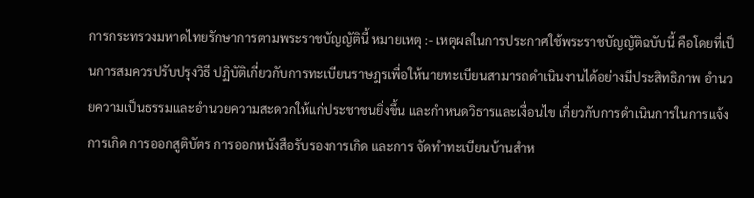การกระทรวงมหาดไทยรักษาการตามพระราชบัญญัตินี้ หมายเหตุ :- เหตุผลในการประกาศใช้พระราชบัญญัติฉบับนี้ คือโดยที่เป็นการสมควรปรับปรุงวิธี ปฏิบัติเกี่ยวกับการทะเบียนราษฎรเพื่อให้นายทะเบียนสามารถดำเนินงานได้อย่างมีประสิทธิภาพ อำนวยความเป็นธรรมและอำนวยความสะดวกให้แก่ประชาชนยิ่งขึ้น และกำหนดวิธารและเงื่อนไข เกี่ยวกับการดำเนินการในการแจ้งการเกิด การออกสูติบัตร การออกหนังสือรับรองการเกิด และการ จัดทำทะเบียนบ้านสำห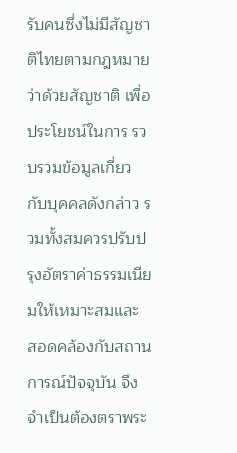รับคนซึ่งไม่มีสัญชาติไทยตามกฎหมายว่าด้วยสัญชาติ เพื่อประโยชน์ในการ รวบรวมข้อมูลเกี่ยวกับบุคคลดังกล่าว รวมทั้งสมควรปรับปรุงอัตราค่าธรรมเนียมให้เหมาะสมและ สอดคล้องกับสถานการณ์ปัจจุบัน จึงจำเป็นต้องตราพระ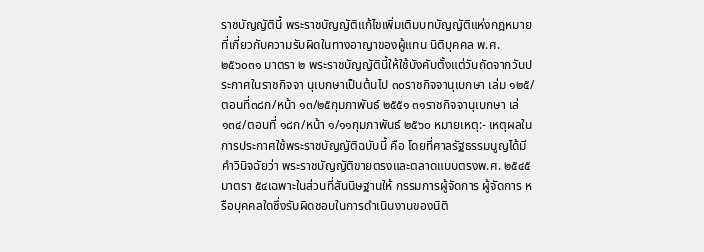ราชบัญญัตินี้ พระราชบัญญัติแก้ไขเพิ่มเติมบทบัญญัติแห่งกฎหมายที่เกี่ยวกับความรับผิดในทางอาญาของผู้แทน นิติบุคคล พ.ศ. ๒๕๖๐๓๑ มาตรา ๒ พระราชบัญญัตินี้ให้ใช้บังคับตั้งแต่วันถัดจากวันประกาศในราชกิจจา นุเบกษาเป็นต้นไป ๓๐ราชกิจจานุเบกษา เล่ม ๑๒๕/ตอนที่๓๘ก/หน้า ๑๓/๒๕กุมภาพันธ์ ๒๕๕๑ ๓๑ราชกิจจานุเบกษา เล่ ๑๓๔/ตอนที่ ๑๘ก/หน้า ๑/๑๑กุมภาพันธ์ ๒๕๖๐ หมายเหตุ:- เหตุผลในการประกาศใช้พระราชบัญญัติฉบับนี้ คือ โดยที่ศาลรัฐธรรมนูญได้มีคำวินิจฉัยว่า พระราชบัญญัติขายตรงและตลาดแบบตรงพ.ศ. ๒๕๔๕มาตรา ๕๔เฉพาะในส่วนที่สันนิษฐานให้ กรรมการผู้จัดการ ผู้จัดการ หรือบุคคลใดซึ่งรับผิดชอบในการดำเนินงานของนิติ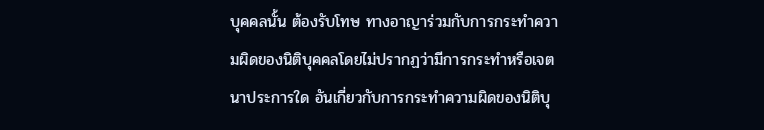บุคคลนั้น ต้องรับโทษ ทางอาญาร่วมกับการกระทำความผิดของนิติบุคคลโดยไม่ปรากฏว่ามีการกระทำหรือเจตนาประการใด อันเกี่ยวกับการกระทำความผิดของนิติบุ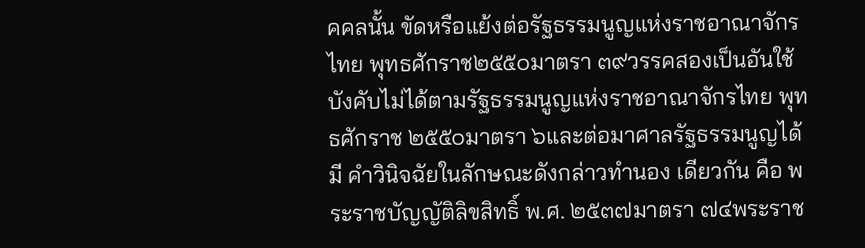คคลนั้น ขัดหรือแย้งต่อรัฐธรรมนูญแห่งราชอาณาจักรไทย พุทธศักราช๒๕๕๐มาตรา ๓๙วรรคสองเป็นอันใช้บังคับไม่ได้ตามรัฐธรรมนูญแห่งราชอาณาจักรไทย พุทธศักราช ๒๕๕๐มาตรา ๖และต่อมาศาลรัฐธรรมนูญได้มี คำวินิจฉัยในลักษณะดังกล่าวทำนอง เดียวกัน คือ พระราชบัญญัติลิขสิทธิ์ พ.ศ. ๒๕๓๗มาตรา ๗๔พระราช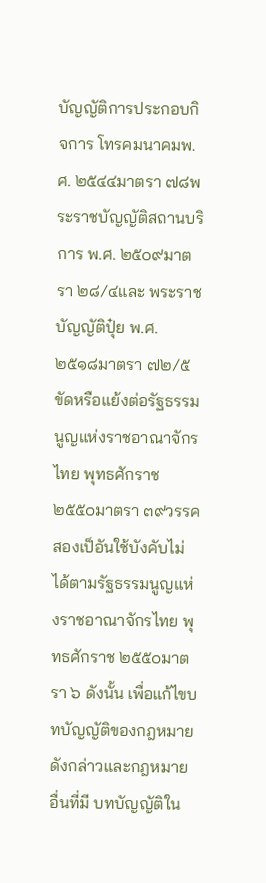บัญญัติการประกอบกิจการ โทรคมนาคมพ.ศ. ๒๕๔๔มาตรา ๗๘พระราชบัญญัติสถานบริการ พ.ศ. ๒๕๐๙มาตรา ๒๘/๔และ พระราชบัญญัติปุ๋ย พ.ศ. ๒๕๑๘มาตรา ๗๒/๕ขัดหรือแย้งต่อรัฐธรรมนูญแห่งราชอาณาจักรไทย พุทธศักราช๒๕๕๐มาตรา ๓๙วรรคสองเป็อันใช้บังคับไม่ได้ตามรัฐธรรมนูญแห่งราชอาณาจักรไทย พุทธศักราช ๒๕๕๐มาตรา ๖ ดังนั้น เพื่อแก้ไขบทบัญญัติของกฎหมายดังกล่าวและกฎหมายอื่นที่มี บทบัญญัติใน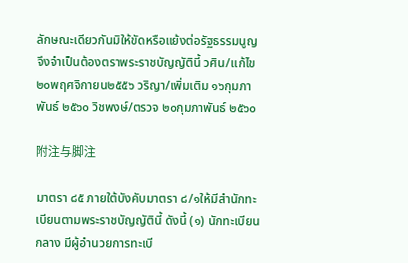ลักษณะเดียวกันมิให้ขัดหรือแย้งต่อรัฐธรรมนูญ จึงจำเป็นต้องตราพระราชบัญญัตินี้ วศิน/แก้ไข ๒๐พฤศจิกายน๒๕๕๖ วริญา/เพิ่มเติม ๑๖กุมภาพันธ์ ๒๕๖๐ วิชพงษ์/ตรวจ ๒๐กุมภาพันธ์ ๒๕๖๐

附注与脚注

มาตรา ๘๕ ภายใต้บังคับมาตรา ๘/๑ให้มีสำนักทะเบียนตามพระราชบัญญัตินี้ ดังนี้ (๑) นักทะเบียนกลาง มีผู้อำนวยการทะเบี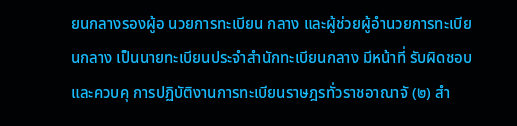ยนกลางรองผู้อ นวยการทะเบียน กลาง และผู้ช่วยผู้อำนวยการทะเบียนกลาง เป็นนายทะเบียนประจำสำนักทะเบียนกลาง มีหน้าที่ รับผิดชอบและควบคุ การปฏิบัติงานการทะเบียนราษฎรทั่วราชอาณาจั (๒) สำ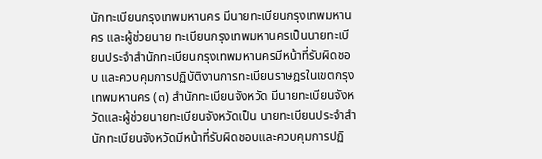นักทะเบียนกรุงเทพมหานคร มีนายทะเบียนกรุงเทพมหานคร และผู้ช่วยนาย ทะเบียนกรุงเทพมหานครเป็นนายทะเบียนประจำสำนักทะเบียนกรุงเทพมหานครมีหน้าที่รับผิดชอบ และควบคุมการปฏิบัติงานการทะเบียนราษฎรในเขตกรุงเทพมหานคร (๓) สำนักทะเบียนจังหวัด มีนายทะเบียนจังหวัดและผู้ช่วยนายทะเบียนจังหวัดเป็น นายทะเบียนประจำสำนักทะเบียนจังหวัดมีหน้าที่รับผิดชอบและควบคุมการปฏิ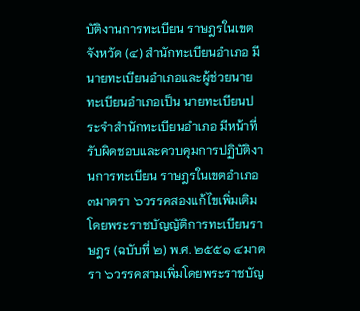บัติงานการทะเบียน ราษฎรในเขตจังหวัด (๔) สำนักทะเบียนอำเภอ มีนายทะเบียนอำเภอและผู้ช่วยนายทะเบียนอำเภอเป็น นายทะเบียนประจำสำนักทะเบียนอำเภอ มีหน้าที่รับผิดชอบและควบคุมการปฏิบัติงานการทะเบียน ราษฎรในเขตอำเภอ ๓มาตรา ๖วรรคสองแก้ไขเพิ่มเติมโดยพระราชบัญญัติการทะเบียนราษฎร (ฉบับที่ ๒) พ.ศ. ๒๕๕๑ ๔มาตรา ๖วรรคสามเพิ่มโดยพระราชบัญ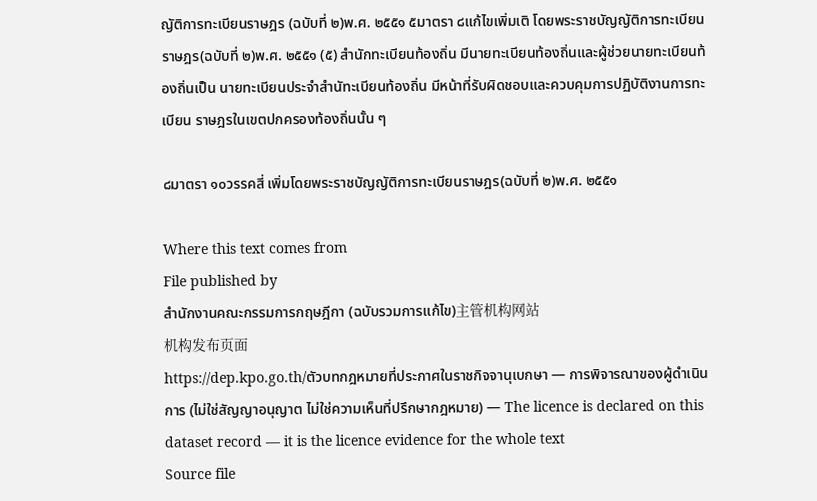ญัติการทะเบียนราษฎร (ฉบับที่ ๒)พ.ศ. ๒๕๕๑ ๕มาตรา ๘แก้ไขเพิ่มเติ โดยพระราชบัญญัติการทะเบียนราษฎร(ฉบับที่ ๒)พ.ศ. ๒๕๕๑ (๕) สำนักทะเบียนท้องถิ่น มีนายทะเบียนท้องถิ่นและผู้ช่วยนายทะเบียนท้องถิ่นเป็น นายทะเบียนประจำสำนัทะเบียนท้องถิ่น มีหน้าที่รับผิดชอบและควบคุมการปฏิบัติงานการทะเบียน ราษฎรในเขตปกครองท้องถิ่นนั้น ๆ

๘มาตรา ๑๐วรรคสี่ เพิ่มโดยพระราชบัญญัติการทะเบียนราษฎร(ฉบับที่ ๒)พ.ศ. ๒๕๕๑

Where this text comes from
File published by
สำนักงานคณะกรรมการกฤษฎีกา (ฉบับรวมการแก้ไข)主管机构网站
机构发布页面
https://dep.kpo.go.th/ตัวบทกฎหมายที่ประกาศในราชกิจจานุเบกษา — การพิจารณาของผู้ดำเนินการ (ไม่ใช่สัญญาอนุญาต ไม่ใช่ความเห็นที่ปรึกษากฎหมาย) — The licence is declared on this dataset record — it is the licence evidence for the whole text
Source file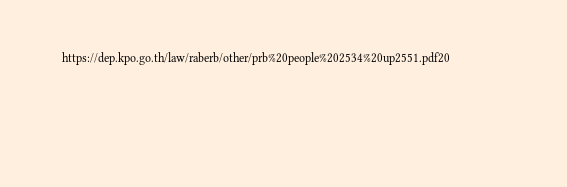https://dep.kpo.go.th/law/raberb/other/prb%20people%202534%20up2551.pdf20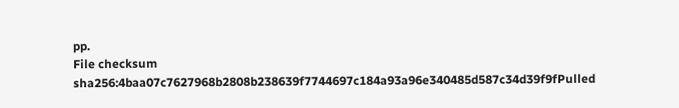pp.
File checksum
sha256:4baa07c7627968b2808b238639f7744697c184a93a96e340485d587c34d39f9fPulled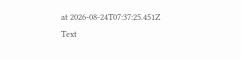at 2026-08-24T07:37:25.451Z
Text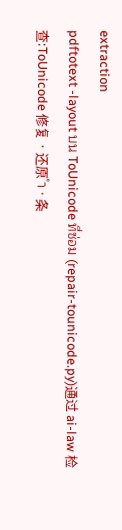extraction
pdftotext -layout บน ToUnicode ที่ซ่อม (repair-tounicode.py)通过 ai-law 检查:ToUnicode 修复 · 还原 ำ · 条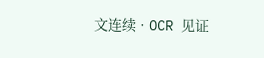文连续 · OCR 见证